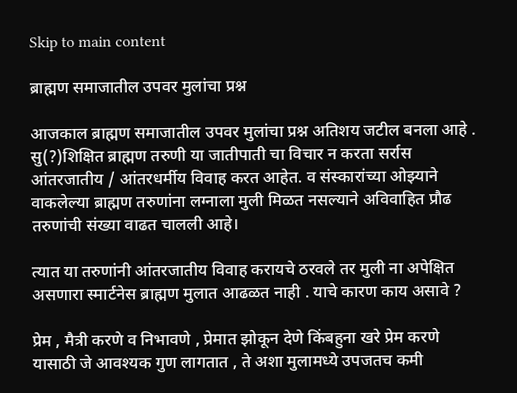Skip to main content

ब्राह्मण समाजातील उपवर मुलांचा प्रश्न

आजकाल ब्राह्मण समाजातील उपवर मुलांचा प्रश्न अतिशय जटील बनला आहे . सु(?)शिक्षित ब्राह्मण तरुणी या जातीपाती चा विचार न करता सर्रास आंतरजातीय / आंतरधर्मीय विवाह करत आहेत. व संस्कारांच्या ओझ्याने वाकलेल्या ब्राह्मण तरुणांना लग्नाला मुली मिळत नसल्याने अविवाहित प्रौढ तरुणांची संख्या वाढत चालली आहे।

त्यात या तरुणांनी आंतरजातीय विवाह करायचे ठरवले तर मुली ना अपेक्षित असणारा स्मार्टनेस ब्राह्मण मुलात आढळत नाही . याचे कारण काय असावे ?

प्रेम , मैत्री करणे व निभावणे , प्रेमात झोकून देणे किंबहुना खरे प्रेम करणे यासाठी जे आवश्यक गुण लागतात , ते अशा मुलामध्ये उपजतच कमी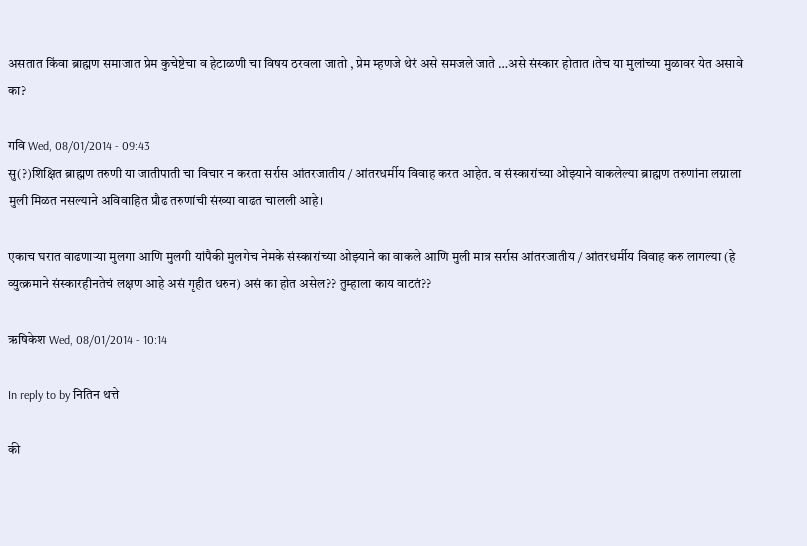असतात किंवा ब्राह्मण समाजात प्रेम कुचेष्टेचा व हेटाळणी चा विषय ठरवला जातो , प्रेम म्हणजे थेरं असे समजले जाते …असे संस्कार होतात ।तेच या मुलांच्या मुळावर येत असावे का?

गवि Wed, 08/01/2014 - 09:43
सु(?)शिक्षित ब्राह्मण तरुणी या जातीपाती चा विचार न करता सर्रास आंतरजातीय / आंतरधर्मीय विवाह करत आहेत. व संस्कारांच्या ओझ्याने वाकलेल्या ब्राह्मण तरुणांना लग्नाला मुली मिळत नसल्याने अविवाहित प्रौढ तरुणांची संख्या वाढत चालली आहे।

एकाच घरात वाढणार्‍या मुलगा आणि मुलगी यांपैकी मुलगेच नेमके संस्कारांच्या ओझ्याने का वाकले आणि मुली मात्र सर्रास आंतरजातीय / आंतरधर्मीय विवाह करु लागल्या (हे व्युत्क्रमाने संस्कारहीनतेचं लक्षण आहे असं गृहीत धरुन) असं का होत असेल?? तुम्हाला काय वाटतं??

ऋषिकेश Wed, 08/01/2014 - 10:14

In reply to by नितिन थत्ते

की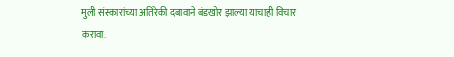मुली संस्कारांच्या अतिरेकी दबावाने बंडखोर झाल्या याचाही विचार करावा.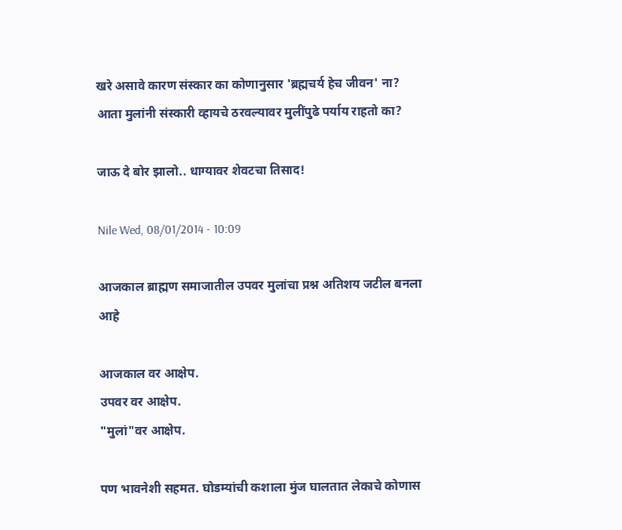खरे असावे कारण संस्कार का कोणानुसार 'ब्रह्मचर्य हेच जीवन' ना?
आता मुलांनी संस्कारी व्हायचे ठरवल्यावर मुलींपुढे पर्याय राहतो का?

जाऊ दे बोर झालो.. धाग्यावर शेवटचा तिसाद!

Nile Wed, 08/01/2014 - 10:09

आजकाल ब्राह्मण समाजातील उपवर मुलांचा प्रश्न अतिशय जटील बनला आहे

आजकाल वर आक्षेप.
उपवर वर आक्षेप.
"मुलां"वर आक्षेप.

पण भावनेशी सहमत. घोडम्यांची कशाला मुंज घालतात लेकाचे कोणास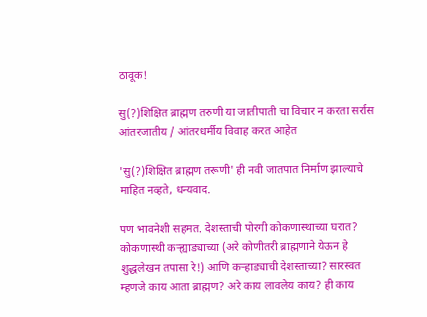ठावूक!

सु(?)शिक्षित ब्राह्मण तरुणी या जातीपाती चा विचार न करता सर्रास आंतरजातीय / आंतरधर्मीय विवाह करत आहेत

'सु(?)शिक्षित ब्राह्मण तरूणी' ही नवी जातपात निर्माण झाल्याचे माहित नव्हते, धन्यवाद.

पण भावनेशी सहमत. देशस्ताची पोरगी कोकणास्थाच्या घरात? कोकणास्थी कर्‍ह्याड्याच्या (अरे कोणीतरी ब्राह्मणाने येऊन हे शुद्धलेखन तपासा रे!) आणि कर्‍हाड्याची देशस्ताच्या? सारस्वत म्हणजे काय आता ब्राह्मण? अरे काय लावलेय काय? ही काय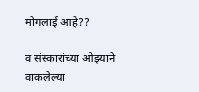मोगलाई आहे??

व संस्कारांच्या ओझ्याने वाकलेल्या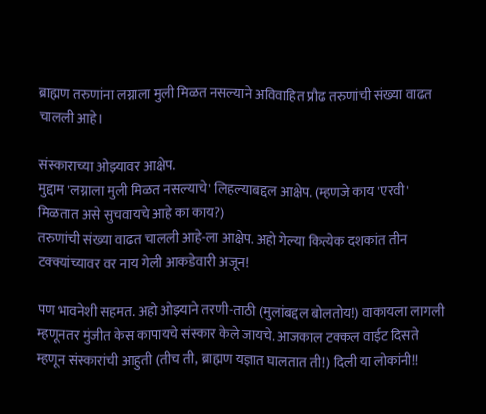ब्राह्मण तरुणांना लग्नाला मुली मिळत नसल्याने अविवाहित प्रौढ तरुणांची संख्या वाढत चालली आहे।

संस्काराच्या ओझ्यावर आक्षेप.
मुद्दाम 'लग्नाला मुली मिळत नसल्याचे' लिहल्याबद्दल आक्षेप. (म्हणजे काय 'एरवी' मिळतात असे सुचवायचे आहे का काय?)
तरुणांची संख्या वाढत चालली आहे-ला आक्षेप. अहो गेल्या कित्येक दशकांत तीन टक्क्यांच्यावर वर नाय गेली आकडेवारी अजून!

पण भावनेशी सहमत. अहो ओझ्याने तरणी-ताठी (मुलांबद्दल बोलतोय!) वाकायला लागली म्हणूनतर मुंजीत केस कापायचे संस्कार केले जायचे. आजकाल टक्कल वाईट दिसते म्हणून संस्कारांची आहुती (तीच ती, ब्राह्मण यज्ञात घालतात ती!) दिली या लोकांनी!!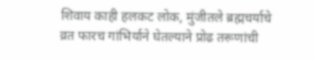शिवाय काही हलकट लोक, मुंजीतले ब्रह्मचर्याचे व्रत फारच गांभिर्याने घेतल्याने प्रोढ तरूणांची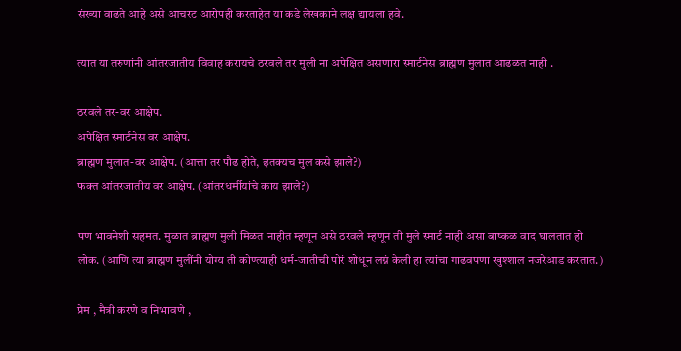संख्या वाढते आहे असे आचरट आरोपही करताहेत या कडे लेखकाने लक्ष द्यायला हवे.

त्यात या तरुणांनी आंतरजातीय विवाह करायचे ठरवले तर मुली ना अपेक्षित असणारा स्मार्टनेस ब्राह्मण मुलात आढळत नाही .

ठरवले तर-वर आक्षेप.
अपेक्षित स्मार्टनेस वर आक्षेप.
ब्राह्मण मुलात-वर आक्षेप. (आत्ता तर पौढ होते, इतक्यच मुल कसे झाले?)
फक्त आंतरजातीय वर आक्षेप. (आंतरधर्मीयांचे काय झाले?)

पण भावनेशी सहमत. मुळात ब्राह्मण मुली मिळत नाहीत म्हणून असे ठरवले म्हणून ती मुले स्मार्ट नाही असा बाष्कळ वाद घालतात हो लोक. (आणि त्या ब्राह्मण मुलींनी योग्य ती कोण्त्याही धर्म-जातीची पोरं शोधून लग्नं केली हा त्यांचा गाढवपणा खुश्शाल नजरेआड करतात.)

प्रेम , मैत्री करणे व निभावणे ,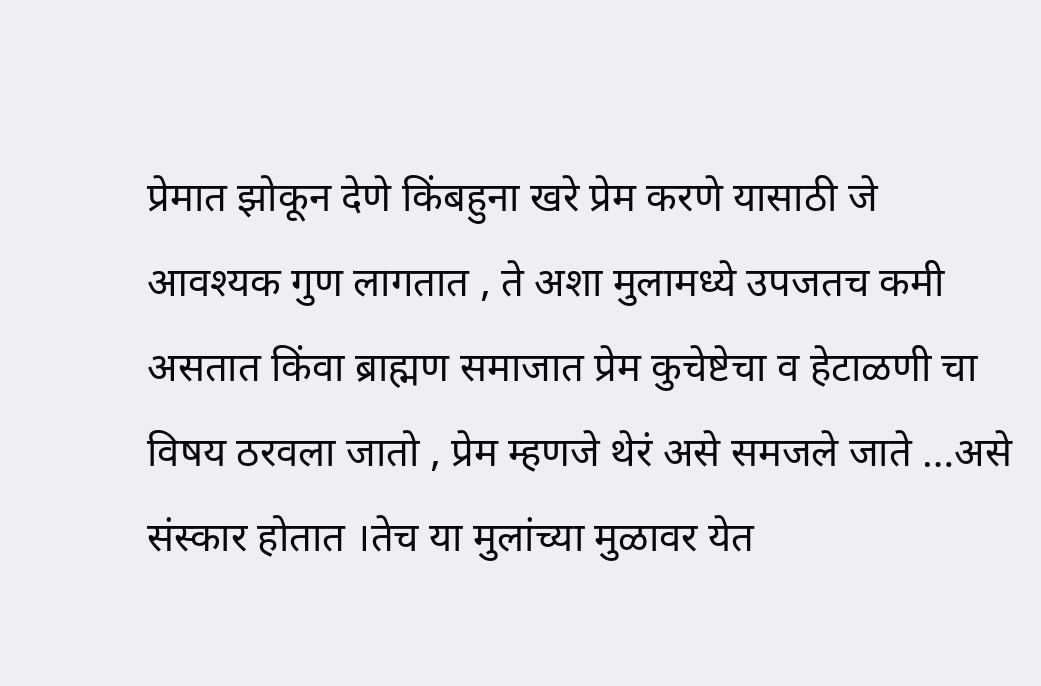प्रेमात झोकून देणे किंबहुना खरे प्रेम करणे यासाठी जे आवश्यक गुण लागतात , ते अशा मुलामध्ये उपजतच कमी असतात किंवा ब्राह्मण समाजात प्रेम कुचेष्टेचा व हेटाळणी चा विषय ठरवला जातो , प्रेम म्हणजे थेरं असे समजले जाते …असे संस्कार होतात ।तेच या मुलांच्या मुळावर येत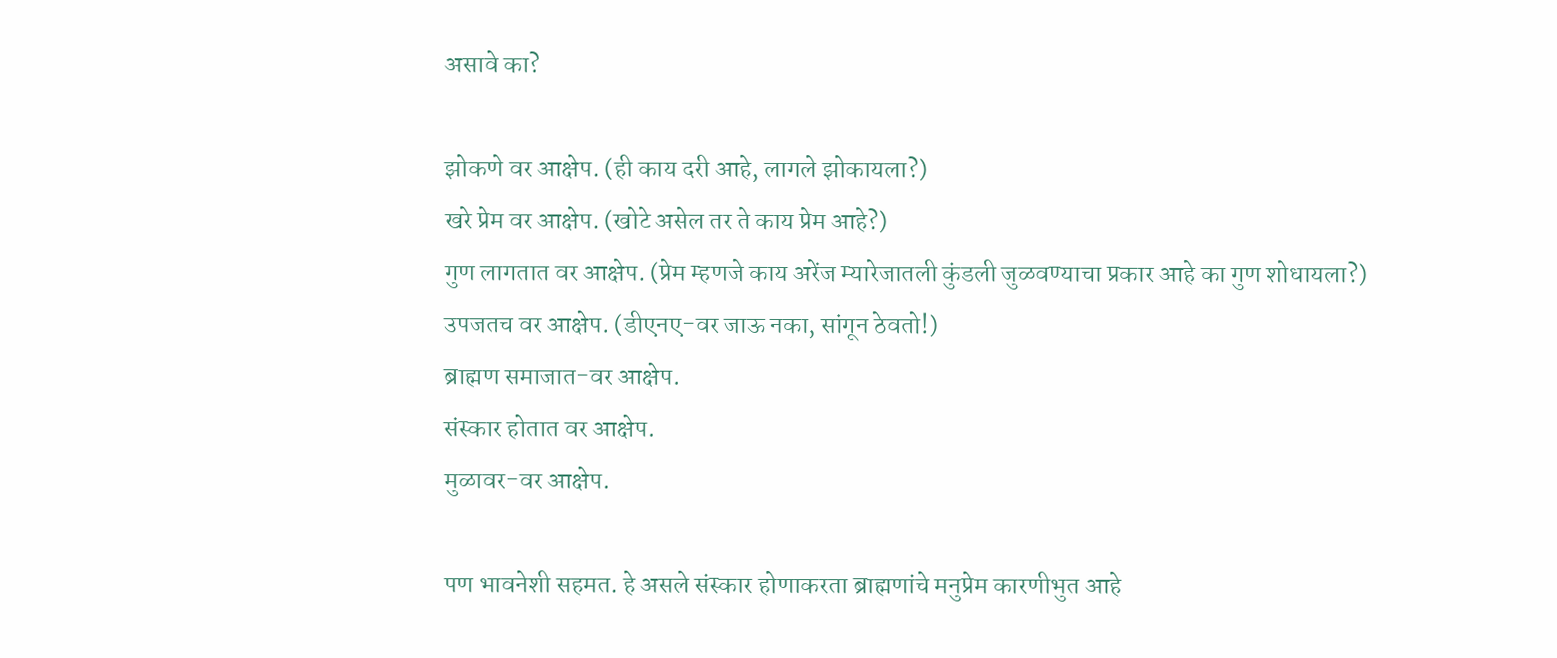असावे का?

झोकणे वर आक्षेप. (ही काय दरी आहे, लागले झोकायला?)
खरे प्रेम वर आक्षेप. (खोटे असेल तर ते काय प्रेम आहे?)
गुण लागतात वर आक्षेप. (प्रेम म्हणजे काय अरेंज म्यारेजातली कुंडली जुळवण्याचा प्रकार आहे का गुण शोधायला?)
उपजतच वर आक्षेप. (डीएनए-वर जाऊ नका, सांगून ठेवतो!)
ब्राह्मण समाजात-वर आक्षेप.
संस्कार होतात वर आक्षेप.
मुळावर-वर आक्षेप.

पण भावनेशी सहमत. हे असले संस्कार होणाकरता ब्राह्मणांचे मनुप्रेम कारणीभुत आहे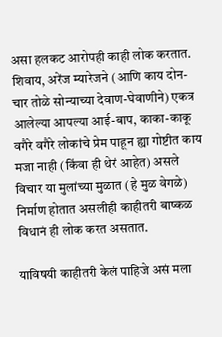असा हलकट आरोपही काही लोक करतात. शिवाय, अरेंज म्यारेजने (आणि काय दोन-चार तोळे सोन्याच्या देवाण-घेवाणीने) एकत्र आलेल्या आपल्या आई-बाप, काका-काकू वगैरे वगैरे लोकांचे प्रेम पाहून ह्या गोष्टीत काय मजा नाही (किंवा ही थेरं आहेत) असले विचार या मुलांच्या मुळात (हे मुळ वेगळे) निर्माण होतात असलीही काहीतरी बाष्कळ विधानं ही लोक करत असतात.

याविषयी काहीतरी केलं पाहिजे असं मला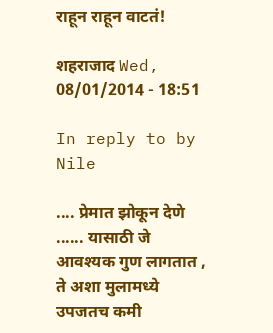राहून राहून वाटतं!

शहराजाद Wed, 08/01/2014 - 18:51

In reply to by Nile

.... प्रेमात झोकून देणे ...... यासाठी जे आवश्यक गुण लागतात , ते अशा मुलामध्ये उपजतच कमी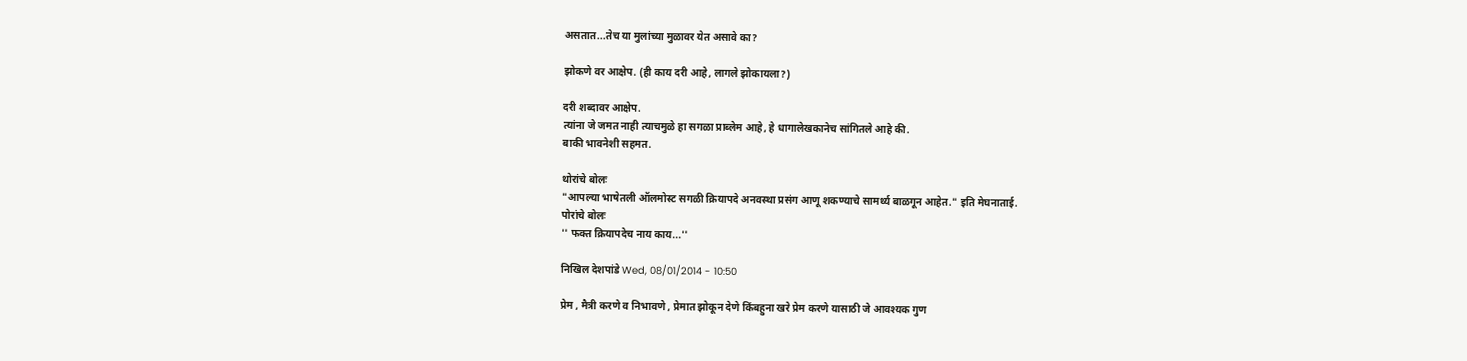असतात...तेच या मुलांच्या मुळावर येत असावे का?

झोकणे वर आक्षेप. (ही काय दरी आहे, लागले झोकायला?)

दरी शब्दावर आक्षेप.
त्यांना जे जमत नाही त्याचमुळे हा सगळा प्राब्लेम आहे, हे धागालेखकानेच सांगितले आहे की.
बाकी भावनेशी सहमत.

थोरांचे बोलः
"आपल्या भाषेतली ऑलमोस्ट सगळी क्रियापदे अनवस्था प्रसंग आणू शकण्याचे सामर्थ्य बाळगून आहेत." इति मेघनाताई.
पोरांचे बोलः
'' फक्त क्रियापदेच नाय काय...''

निखिल देशपांडे Wed, 08/01/2014 - 10:50

प्रेम , मैत्री करणे व निभावणे , प्रेमात झोकून देणे किंबहुना खरे प्रेम करणे यासाठी जे आवश्यक गुण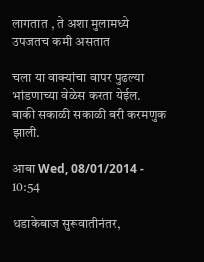लागतात , ते अशा मुलामध्ये उपजतच कमी असतात

चला या वाक्यांचा वापर पुढल्या भांडणाच्या वेळेस करता येईल.
बाकी सकाळी सकाळी बरी करमणुक झाली.

आबा Wed, 08/01/2014 - 10:54

धडाकेबाज सुरूवातीनंतर,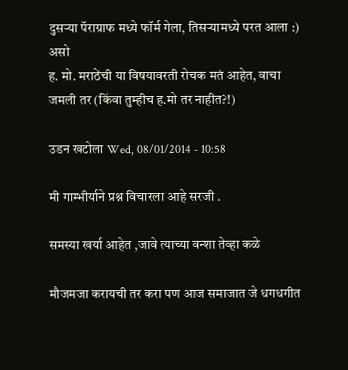दुसर्‍या पॅराग्राफ मध्ये फॉर्म गेला, तिसर्‍यामध्ये परत आला :)
असो
ह. मो. मराठेंची या विषयावरती रोचक मतं आहेत, वाचा जमली तर (किंवा तुम्हीच ह.मो तर नाहीत?!)

उडन खटोला Wed, 08/01/2014 - 10:58

मी गाम्भीर्याने प्रश्न विचारला आहे सरजी .

समस्या खर्या आहेत ,जावे त्याच्या वन्शा तेव्हा कळे

मौजमजा करायची तर करा पण आज समाजात जे धगधगीत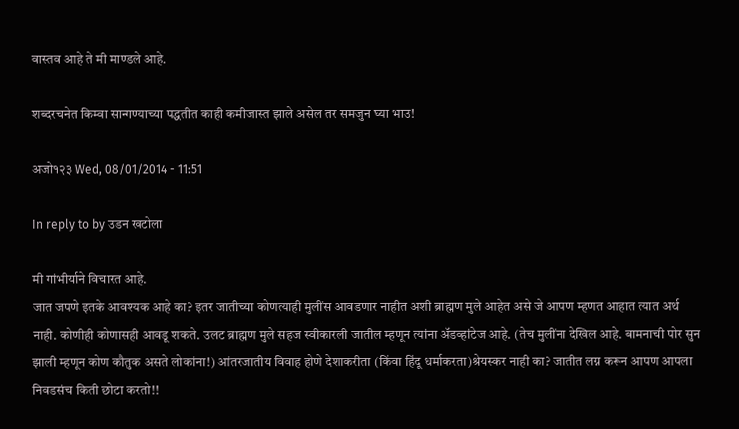वास्तव आहे ते मी माण्डले आहे.

शब्दरचनेत किम्वा सान्गण्याच्या पद्धतीत काही कमीजास्त झाले असेल तर समजुन घ्या भाउ!

अजो१२३ Wed, 08/01/2014 - 11:51

In reply to by उडन खटोला

मी गांभीर्याने विचारत आहे.
जात जपणे इतके आवश्यक आहे का? इतर जातीच्या कोणत्याही मुलींस आवडणार नाहीत अशी ब्राह्मण मुले आहेत असे जे आपण म्हणत आहात त्यात अर्थ नाही. कोणीही कोणासही आवडू शकते. उलट ब्राह्मण मुले सहज स्वीकारली जातील म्हणून त्यांना अ‍ॅडव्हांटेज आहे. (तेच मुलींना देखिल आहे. बामनाची पोर सुन झाली म्हणून कोण कौतुक असते लोकांना!) आंतरजातीय विवाह होणे देशाकरीता (किंवा हिंदू धर्माकरता)श्रेयस्कर नाही का? जातीत लग्न करून आपण आपला निवडसंच किती छोटा करतो!!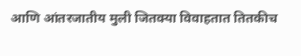आणि आंतरजातीय मुली जितक्या विवाहतात तितकीच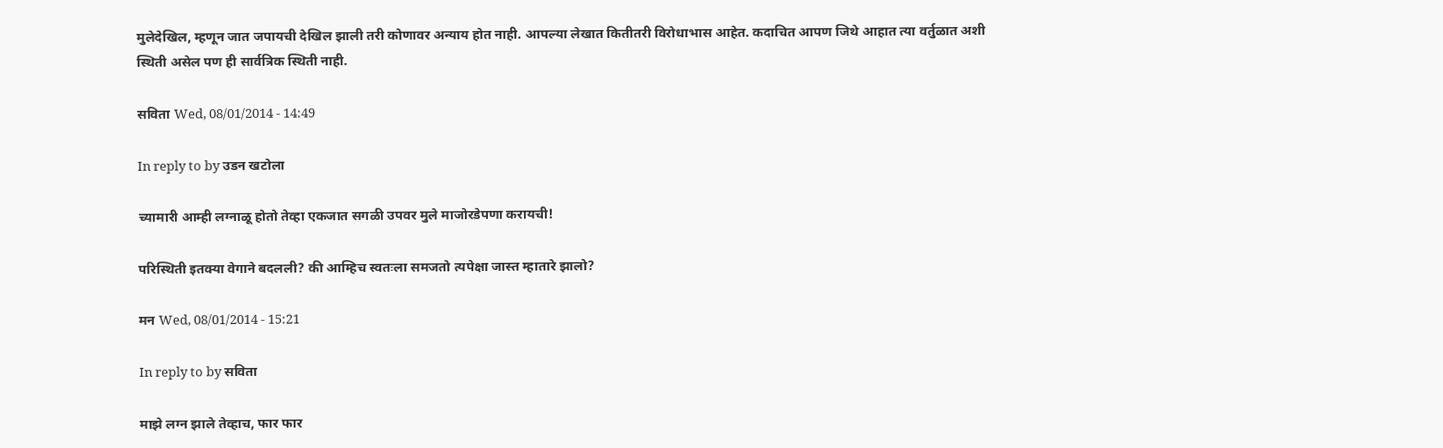मुलेदेखिल, म्हणून जात जपायची देखिल झाली तरी कोणावर अन्याय होत नाही. आपल्या लेखात कितीतरी विरोधाभास आहेत. कदाचित आपण जिथे आहात त्या वर्तुळात अशी स्थिती असेल पण ही सार्वत्रिक स्थिती नाही.

सविता Wed, 08/01/2014 - 14:49

In reply to by उडन खटोला

च्यामारी आम्ही लग्नाळू होतो तेव्हा एकजात सगळी उपवर मुले माजोरडेपणा करायची!

परिस्थिती इतक्या वेगाने बदलली? की आम्हिच स्वतःला समजतो त्यपेक्षा जास्त म्हातारे झालो?

मन Wed, 08/01/2014 - 15:21

In reply to by सविता

माझे लग्न झाले तेव्हाच, फार फार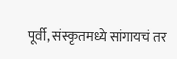पूर्वी, संस्कृतमध्ये सांगायचं तर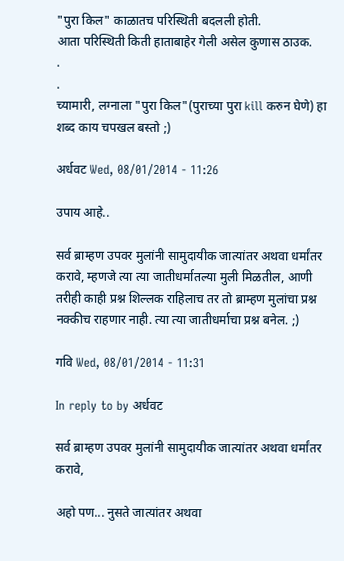"पुरा किल" काळातच परिस्थिती बदलली होती.
आता परिस्थिती किती हाताबाहेर गेली असेल कुणास ठाउक.
.
.
च्यामारी, लग्नाला "पुरा किल"(पुराच्या पुरा kill करुन घेणे) हा शब्द काय चपखल बस्तो ;)

अर्धवट Wed, 08/01/2014 - 11:26

उपाय आहे..

सर्व ब्राम्हण उपवर मुलांनी सामुदायीक जात्यांतर अथवा धर्मांतर करावे, म्हणजे त्या त्या जातीधर्मातल्या मुली मिळतील, आणी तरीही काही प्रश्न शिल्लक राहिलाच तर तो ब्राम्हण मुलांचा प्रश्न नक्कीच राहणार नाही. त्या त्या जातीधर्माचा प्रश्न बनेल. ;)

गवि Wed, 08/01/2014 - 11:31

In reply to by अर्धवट

सर्व ब्राम्हण उपवर मुलांनी सामुदायीक जात्यांतर अथवा धर्मांतर करावे,

अहो पण... नुसते जात्यांतर अथवा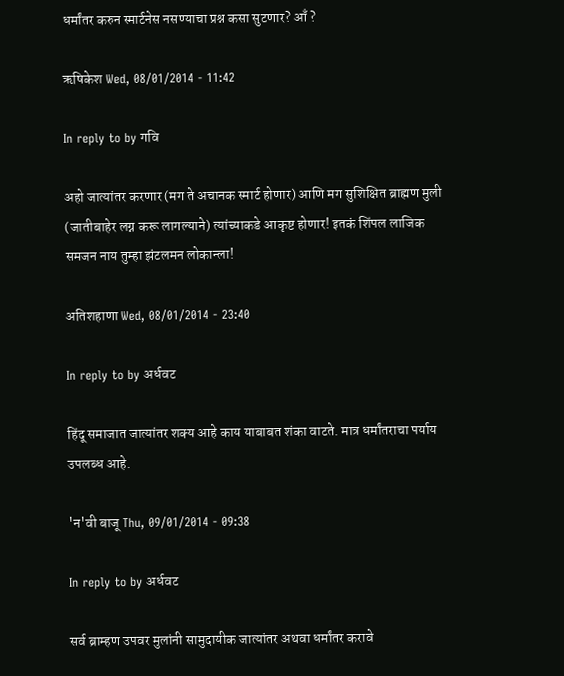धर्मांतर करुन स्मार्टनेस नसण्याचा प्रश्न कसा सुटणार? आँ ?

ऋषिकेश Wed, 08/01/2014 - 11:42

In reply to by गवि

अहो जात्यांतर करणार (मग ते अचानक स्मार्ट होणार) आणि मग सुशिक्षित ब्राह्मण मुली (जातीबाहेर लग्न करू लागल्याने) त्यांच्याकडे आकृष्ट होणार! इतकं शिंपल लाजिक समजन नाय तुम्हा झंटलमन लोकान्ला!

अतिशहाणा Wed, 08/01/2014 - 23:40

In reply to by अर्धवट

हिंदू समाजात जात्यांतर शक्य आहे काय याबाबत शंका वाटते. मात्र धर्मांतराचा पर्याय उपलब्ध आहे.

'न'वी बाजू Thu, 09/01/2014 - 09:38

In reply to by अर्धवट

सर्व ब्राम्हण उपवर मुलांनी सामुदायीक जात्यांतर अथवा धर्मांतर करावे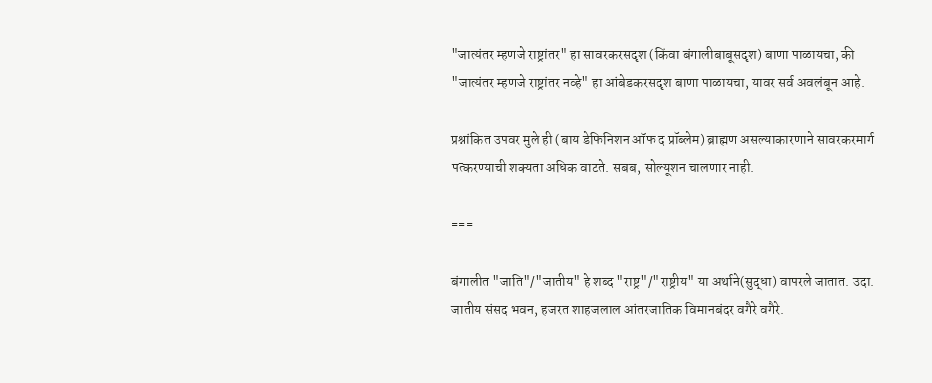"जात्यंतर म्हणजे राष्ट्रांतर" हा सावरकरसदृश (किंवा बंगालीबाबूसदृश) बाणा पाळायचा, की "जात्यंतर म्हणजे राष्ट्रांतर नव्हे" हा आंबेडकरसदृश बाणा पाळायचा, यावर सर्व अवलंबून आहे.

प्रश्नांकित उपवर मुले ही (बाय डेफिनिशन ऑफ द प्रॉब्लेम) ब्राह्मण असल्याकारणाने सावरकरमार्ग पत्करण्याची शक्यता अधिक वाटते. सबब, सोल्यूशन चालणार नाही.

===

बंगालीत "जाति"/"जातीय" हे शब्द "राष्ट्र"/"राष्ट्रीय" या अर्थाने(सुद्धा) वापरले जातात. उदा. जातीय संसद भवन, हजरत शाहजलाल आंतरजातिक विमानबंदर वगैरे वगैरे.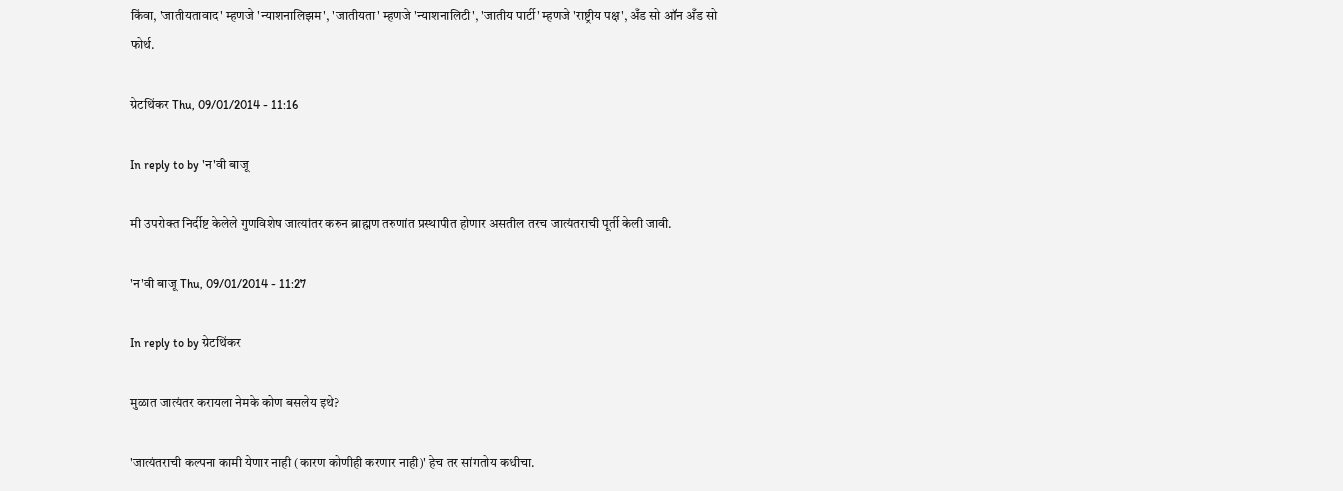किंवा, 'जातीयतावाद' म्हणजे 'न्याशनालिझम', 'जातीयता' म्हणजे 'न्याशनालिटी', 'जातीय पार्टी' म्हणजे 'राष्ट्रीय पक्ष', अँड सो ऑन अँड सो फोर्थ.

ग्रेटथिंकर Thu, 09/01/2014 - 11:16

In reply to by 'न'वी बाजू

मी उपरोक्त निर्दीष्ट केलेले गुणविशेष जात्यांतर करुन ब्राह्मण तरुणांत प्रस्थापीत होणार असतील तरच जात्यंतराची पूर्ती केली जावी.

'न'वी बाजू Thu, 09/01/2014 - 11:27

In reply to by ग्रेटथिंकर

मुळात जात्यंतर करायला नेमके कोण बसलेय इथे?

'जात्यंतराची कल्पना कामी येणार नाही (कारण कोणीही करणार नाही)' हेच तर सांगतोय कधीचा.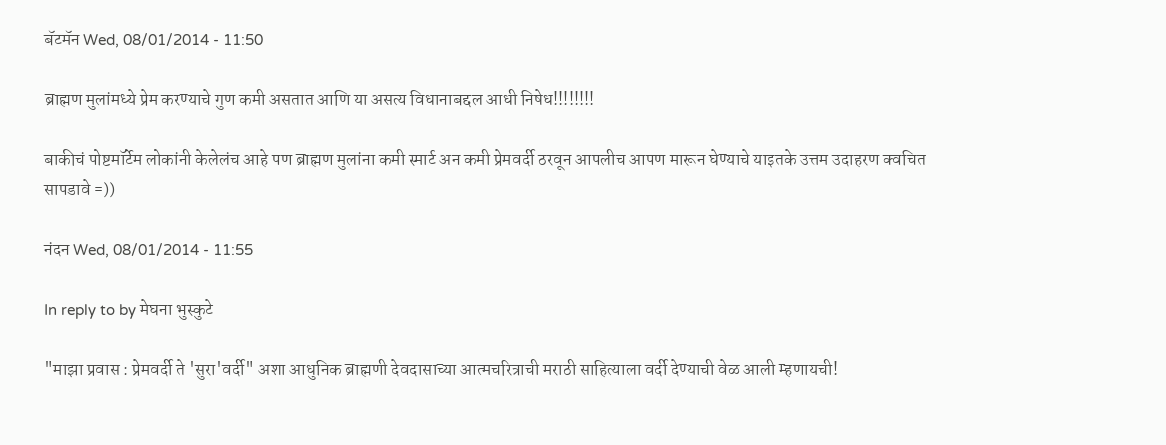बॅटमॅन Wed, 08/01/2014 - 11:50

ब्राह्मण मुलांमध्ये प्रेम करण्याचे गुण कमी असतात आणि या असत्य विधानाबद्दल आधी निषेध!!!!!!!!

बाकीचं पोष्टमॉर्टेम लोकांनी केलेलंच आहे पण ब्राह्मण मुलांना कमी स्मार्ट अन कमी प्रेमवर्दी ठरवून आपलीच आपण मारून घेण्याचे याइतके उत्तम उदाहरण क्वचित सापडावे =))

नंदन Wed, 08/01/2014 - 11:55

In reply to by मेघना भुस्कुटे

"माझा प्रवास : प्रेमवर्दी ते 'सुरा'वर्दी" अशा आधुनिक ब्राह्मणी देवदासाच्या आत्मचरित्राची मराठी साहित्याला वर्दी देण्याची वेळ आली म्हणायची!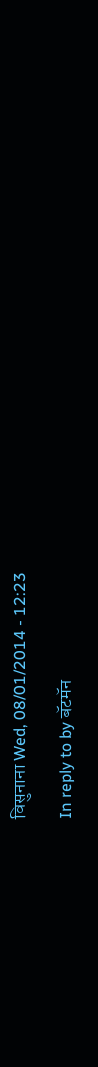विसुनाना Wed, 08/01/2014 - 12:23

In reply to by बॅटमॅन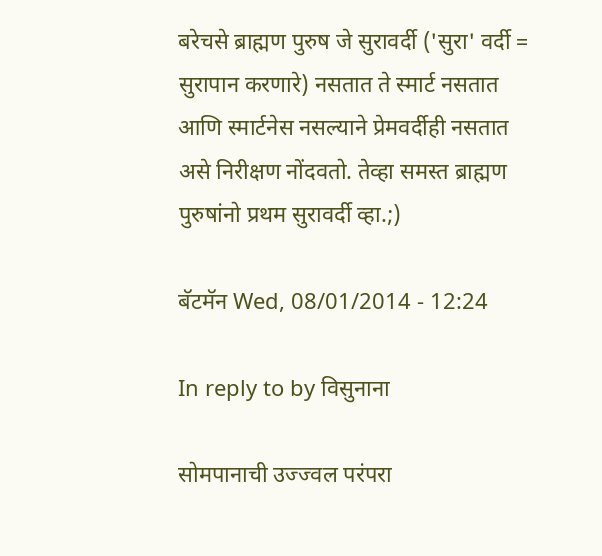बरेचसे ब्राह्मण पुरुष जे सुरावर्दी ('सुरा' वर्दी = सुरापान करणारे) नसतात ते स्मार्ट नसतात आणि स्मार्टनेस नसल्याने प्रेमवर्दीही नसतात असे निरीक्षण नोंदवतो. तेव्हा समस्त ब्राह्मण पुरुषांनो प्रथम सुरावर्दी व्हा.;)

बॅटमॅन Wed, 08/01/2014 - 12:24

In reply to by विसुनाना

सोमपानाची उज्ज्वल परंपरा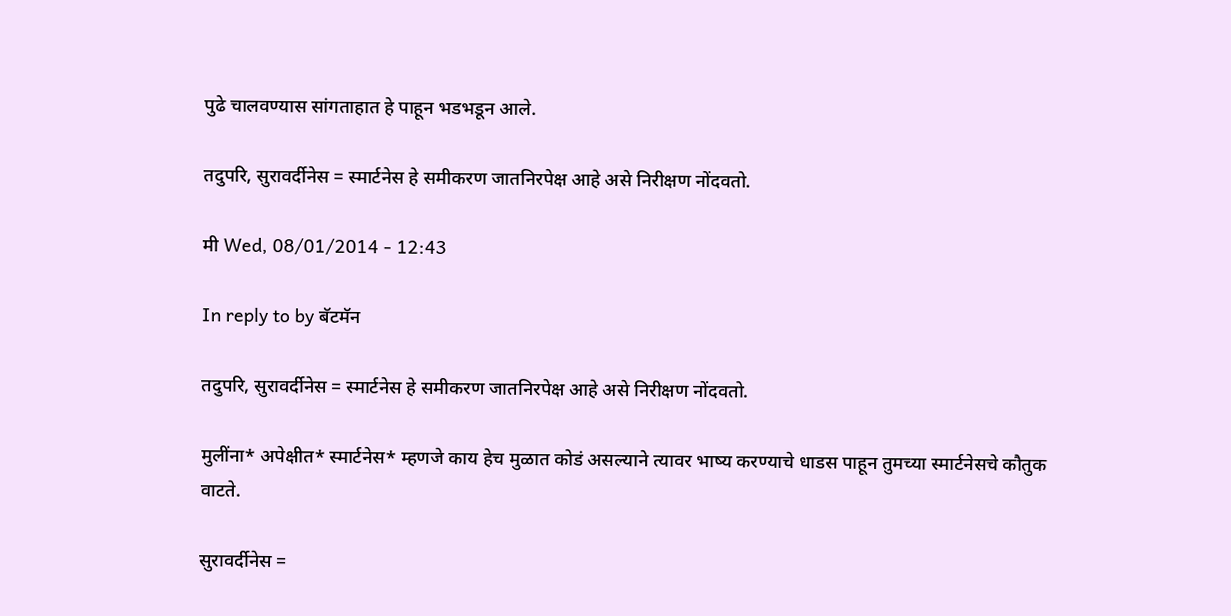पुढे चालवण्यास सांगताहात हे पाहून भडभडून आले.

तदुपरि, सुरावर्दीनेस = स्मार्टनेस हे समीकरण जातनिरपेक्ष आहे असे निरीक्षण नोंदवतो.

मी Wed, 08/01/2014 - 12:43

In reply to by बॅटमॅन

तदुपरि, सुरावर्दीनेस = स्मार्टनेस हे समीकरण जातनिरपेक्ष आहे असे निरीक्षण नोंदवतो.

मुलींना* अपेक्षीत* स्मार्टनेस* म्हणजे काय हेच मुळात कोडं असल्याने त्यावर भाष्य करण्याचे धाडस पाहून तुमच्या स्मार्टनेसचे कौतुक वाटते.

सुरावर्दीनेस =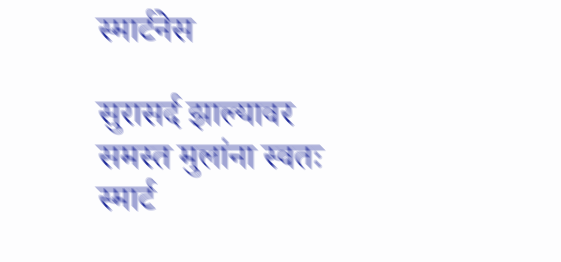स्मार्टनेस

सुरासर्द झाल्यावर समस्त मुलांना स्वतः स्मार्ट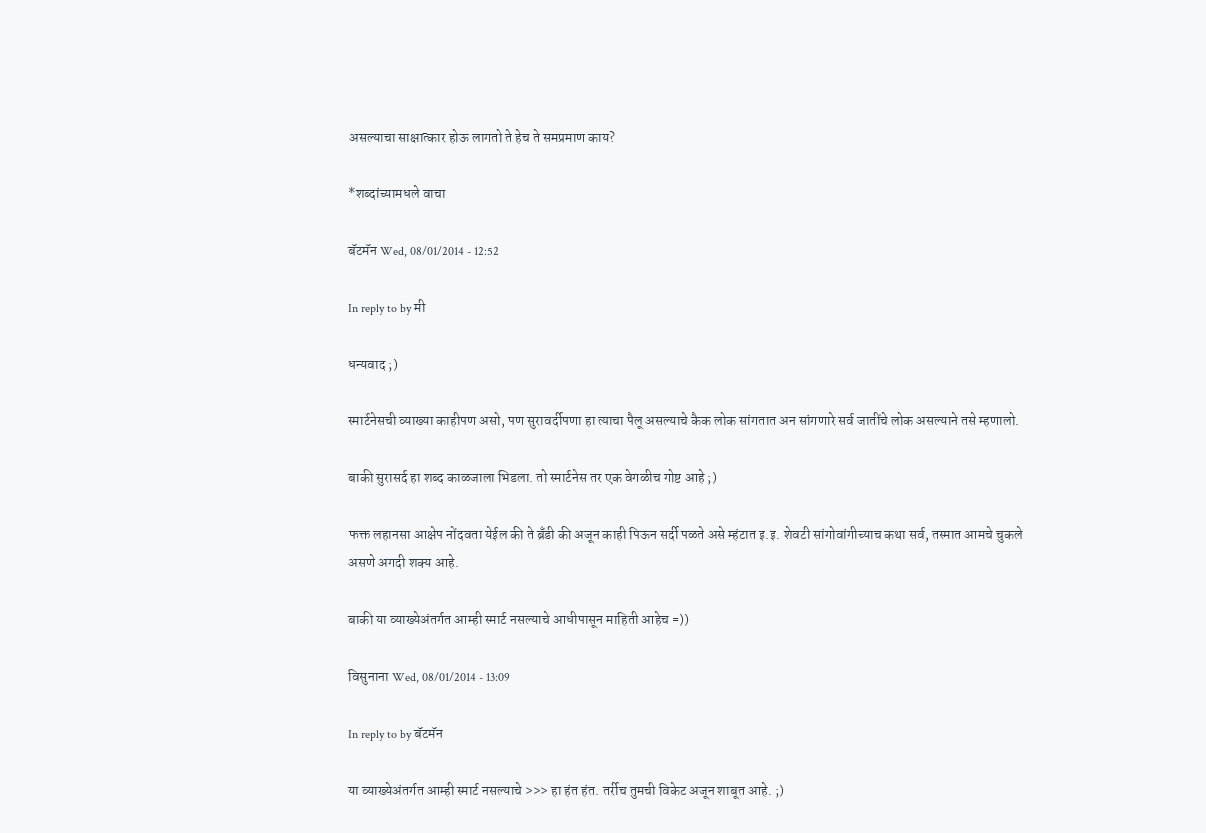असल्याचा साक्षात्कार होऊ लागतो ते हेच ते समप्रमाण काय?

*शब्दांच्यामधले वाचा

बॅटमॅन Wed, 08/01/2014 - 12:52

In reply to by मी

धन्यवाद ;)

स्मार्टनेसची व्याख्या काहीपण असो, पण सुरावर्दीपणा हा त्याचा पैलू असल्याचे कैक लोक सांगतात अन सांगणारे सर्व जातींचे लोक असल्याने तसे म्हणालो.

बाकी सुरासर्द हा शब्द काळजाला भिडला. तो स्मार्टनेस तर एक वेगळीच गोष्ट आहे ;)

फक्त लहानसा आक्षेप नोंदवता येईल की ते ब्रँडी की अजून काही पिऊन सर्दी पळते असे म्हंटात इ.इ. शेवटी सांगोवांगीच्याच कथा सर्व, तस्मात आमचे चुकले असणे अगदी शक्य आहे.

बाकी या व्याख्येअंतर्गत आम्ही स्मार्ट नसल्याचे आधीपासून माहिती आहेच =))

विसुनाना Wed, 08/01/2014 - 13:09

In reply to by बॅटमॅन

या व्याख्येअंतर्गत आम्ही स्मार्ट नसल्याचे >>> हा हंत हंत. तर्रीच तुमची विकेट अजून शाबूत आहे. ;)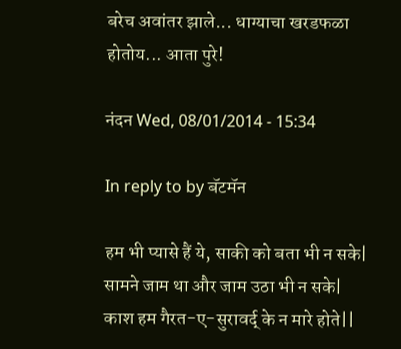बरेच अवांतर झाले... धाग्याचा खरडफळा होतोय... आता पुरे!

नंदन Wed, 08/01/2014 - 15:34

In reply to by बॅटमॅन

हम भी प्यासे हैं ये, साकी को बता भी न सके|
सामने जाम था और जाम उठा भी न सके|
काश हम गैरत-ए-सुरावर्द् के न मारे होते||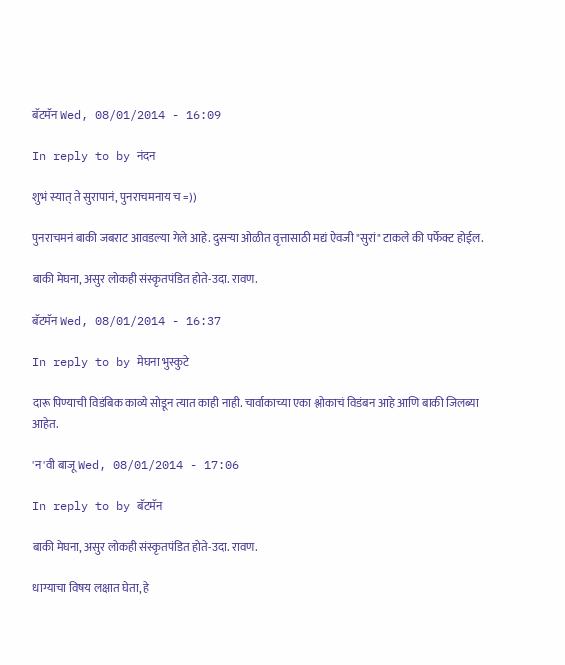बॅटमॅन Wed, 08/01/2014 - 16:09

In reply to by नंदन

शुभं स्यात् ते सुरापानं, पुनराचमनाय च =))

पुनराचमनं बाकी जबराट आवडल्या गेले आहे. दुसर्‍या ओळीत वृत्तासाठी मद्यं ऐवजी "सुरां" टाकले की पर्फेक्ट होईल.

बाकी मेघना, असुर लोकही संस्कृतपंडित होते-उदा. रावण.

बॅटमॅन Wed, 08/01/2014 - 16:37

In reply to by मेघना भुस्कुटे

दारू पिण्याची विडंबिक काव्ये सोडून त्यात काही नाही. चार्वाकाच्या एका श्लोकाचं विडंबन आहे आणि बाकी जिलब्या आहेत.

'न'वी बाजू Wed, 08/01/2014 - 17:06

In reply to by बॅटमॅन

बाकी मेघना, असुर लोकही संस्कृतपंडित होते-उदा. रावण.

धाग्याचा विषय लक्षात घेता, हे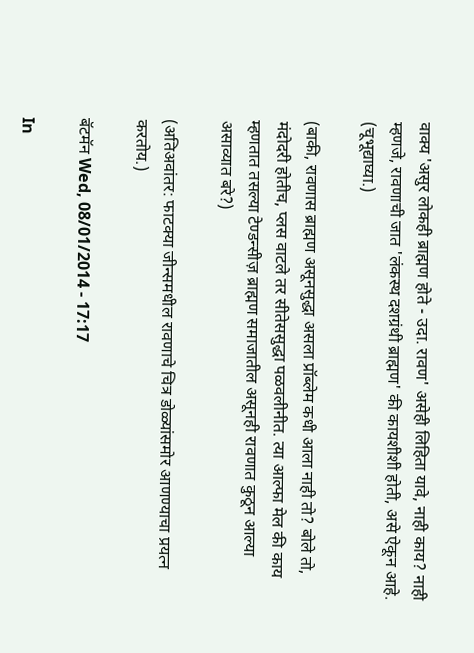वाक्य 'असुर लोकही ब्राह्मण होते - उदा. रावण' असेही लिहिता यावे, नाही काय? नाही म्हणजे, रावणाची जात 'लंकस्थ दशग्रंथी ब्राह्मण' की कायशीशी होती, असे ऐकून आहे. (चूभूद्याघ्या.)

(बाकी, रावणास ब्राह्मण असूनसुद्धा असला प्रॉब्लेम कधी आला नाही तो? बोले तो, मंदोदरी होतीच, प्लस वाटले तर सीतेससुद्धा पळवलीनीत. त्या आल्फा मेल की काय म्हणतात तसल्या टेण्डन्सीज़ ब्राह्मण समाजातील असूनही रावणात कुठून आल्या असाव्यात बरे?)

(अतिअवांतर: फाटक्या जीन्समधील रावणाचे चित्र डोळ्यांसमोर आणण्याचा प्रयत्न करतोय.)

बॅटमॅन Wed, 08/01/2014 - 17:17

In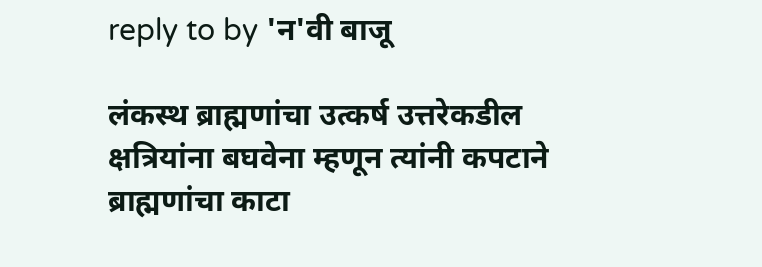reply to by 'न'वी बाजू

लंकस्थ ब्राह्मणांचा उत्कर्ष उत्तरेकडील क्षत्रियांना बघवेना म्हणून त्यांनी कपटाने ब्राह्मणांचा काटा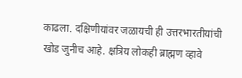काढला. दक्षिणीयांवर जळायची ही उत्तरभारतीयांची खोड जुनीच आहे. क्षत्रिय लोकही ब्राह्मण व्हावे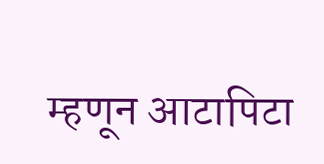म्हणून आटापिटा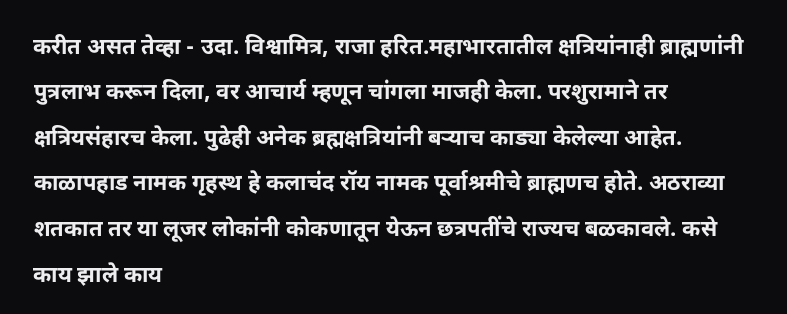करीत असत तेव्हा - उदा. विश्वामित्र, राजा हरित.महाभारतातील क्षत्रियांनाही ब्राह्मणांनी पुत्रलाभ करून दिला, वर आचार्य म्हणून चांगला माजही केला. परशुरामाने तर क्षत्रियसंहारच केला. पुढेही अनेक ब्रह्मक्षत्रियांनी बर्‍याच काड्या केलेल्या आहेत. काळापहाड नामक गृहस्थ हे कलाचंद रॉय नामक पूर्वाश्रमीचे ब्राह्मणच होते. अठराव्या शतकात तर या लूजर लोकांनी कोकणातून येऊन छत्रपतींचे राज्यच बळकावले. कसे काय झाले काय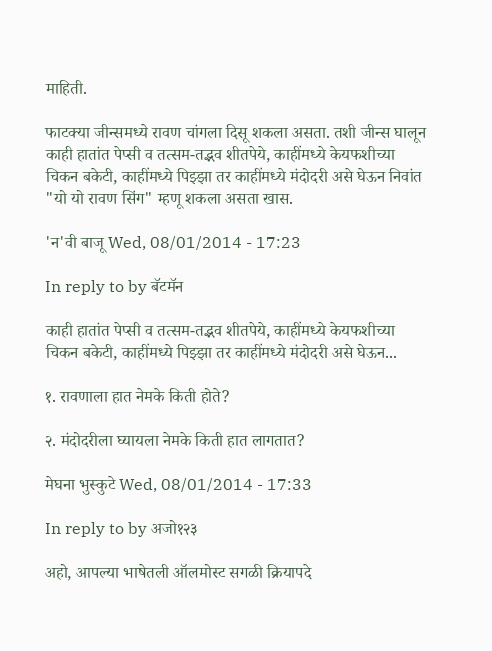माहिती.

फाटक्या जीन्समध्ये रावण चांगला दिसू शकला असता. तशी जीन्स घालून काही हातांत पेप्सी व तत्सम-तद्भव शीतपेये, काहींमध्ये केयफशीच्या चिकन बकेटी, काहींमध्ये पिझ्झा तर काहींमध्ये मंदोदरी असे घेऊन निवांत "यो यो रावण सिंग" म्हणू शकला असता खास.

'न'वी बाजू Wed, 08/01/2014 - 17:23

In reply to by बॅटमॅन

काही हातांत पेप्सी व तत्सम-तद्भव शीतपेये, काहींमध्ये केयफशीच्या चिकन बकेटी, काहींमध्ये पिझ्झा तर काहींमध्ये मंदोदरी असे घेऊन...

१. रावणाला हात नेमके किती होते?

२. मंदोदरीला घ्यायला नेमके किती हात लागतात?

मेघना भुस्कुटे Wed, 08/01/2014 - 17:33

In reply to by अजो१२३

अहो, आपल्या भाषेतली ऑलमोस्ट सगळी क्रियापदे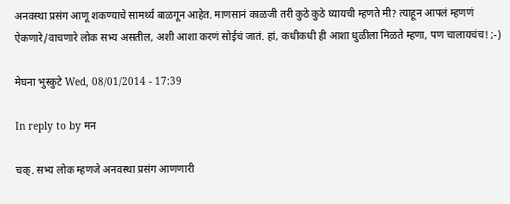अनवस्था प्रसंग आणू शकण्याचे सामर्थ्य बाळगून आहेत. माणसानं काळजी तरी कुठे कुठे घ्यायची म्हणते मी? त्याहून आपलं म्हणणं ऐकणारे/वाचणारे लोक सभ्य असतील, अशी आशा करणं सोईचं जातं. हां, कधीकधी ही आशा धुळीला मिळते म्हणा, पण चालायचंच! ;-)

मेघना भुस्कुटे Wed, 08/01/2014 - 17:39

In reply to by मन

चक्. सभ्य लोक म्हणजे अनवस्था प्रसंग आणणारी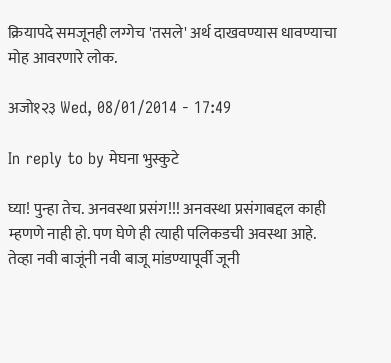क्रियापदे समजूनही लग्गेच 'तसले' अर्थ दाखवण्यास धावण्याचा मोह आवरणारे लोक.

अजो१२३ Wed, 08/01/2014 - 17:49

In reply to by मेघना भुस्कुटे

घ्या! पुन्हा तेच. अनवस्था प्रसंग!!! अनवस्था प्रसंगाबद्दल काही म्हणणे नाही हो. पण घेणे ही त्याही पलिकडची अवस्था आहे. तेव्हा नवी बाजूंनी नवी बाजू मांडण्यापूर्वी जूनी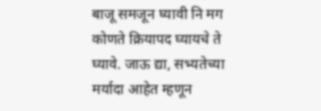बाजू समजून घ्यावी नि मग कोणते क्रियापद घ्यायचे ते घ्यावे. जाऊ द्या, सभ्यतेच्या मर्यादा आहेत म्हणून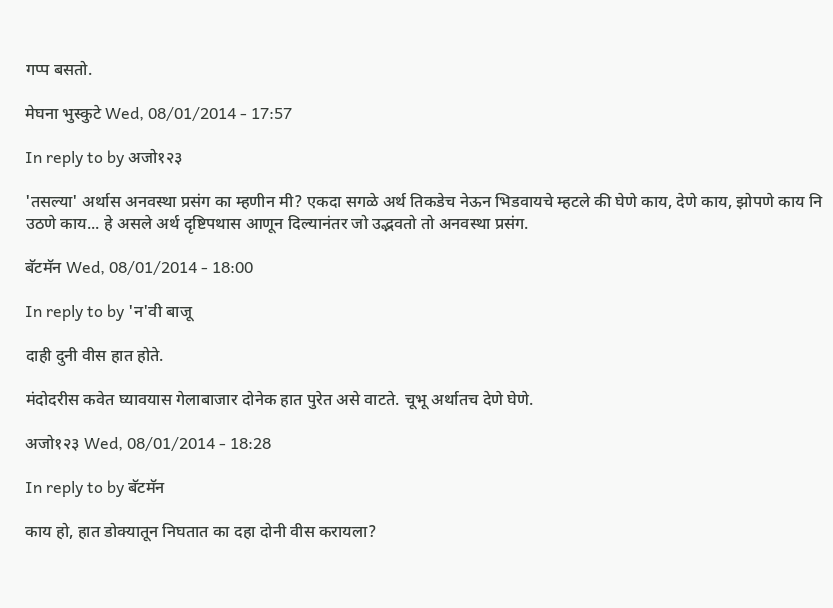गप्प बसतो.

मेघना भुस्कुटे Wed, 08/01/2014 - 17:57

In reply to by अजो१२३

'तसल्या' अर्थास अनवस्था प्रसंग का म्हणीन मी? एकदा सगळे अर्थ तिकडेच नेऊन भिडवायचे म्हटले की घेणे काय, देणे काय, झोपणे काय नि उठणे काय... हे असले अर्थ दृष्टिपथास आणून दिल्यानंतर जो उद्भवतो तो अनवस्था प्रसंग.

बॅटमॅन Wed, 08/01/2014 - 18:00

In reply to by 'न'वी बाजू

दाही दुनी वीस हात होते.

मंदोदरीस कवेत घ्यावयास गेलाबाजार दोनेक हात पुरेत असे वाटते. चूभू अर्थातच देणे घेणे.

अजो१२३ Wed, 08/01/2014 - 18:28

In reply to by बॅटमॅन

काय हो, हात डोक्यातून निघतात का दहा दोनी वीस करायला?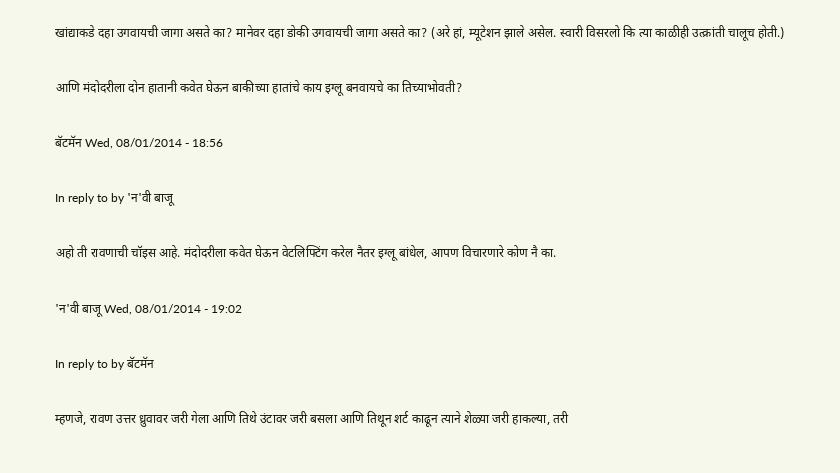खांद्याकडे दहा उगवायची जागा असते का? मानेवर दहा डोकी उगवायची जागा असते का? (अरे हां, म्यूटेशन झाले असेल. स्वारी विसरलो कि त्या काळीही उत्क्रांती चालूच होती.)

आणि मंदोदरीला दोन हातानी कवेत घेऊन बाकीच्या हातांचे काय इग्लू बनवायचे का तिच्याभोवती?

बॅटमॅन Wed, 08/01/2014 - 18:56

In reply to by 'न'वी बाजू

अहो ती रावणाची चॉइस आहे. मंदोदरीला कवेत घेऊन वेटलिफ्टिंग करेल नैतर इग्लू बांधेल, आपण विचारणारे कोण नै का.

'न'वी बाजू Wed, 08/01/2014 - 19:02

In reply to by बॅटमॅन

म्हणजे, रावण उत्तर ध्रुवावर जरी गेला आणि तिथे उंटावर जरी बसला आणि तिथून शर्ट काढून त्याने शेळ्या जरी हाकल्या, तरी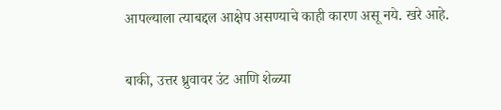आपल्याला त्याबद्दल आक्षेप असण्याचे काही कारण असू नये. खरे आहे.

बाकी, उत्तर ध्रुवावर उंट आणि शेळ्या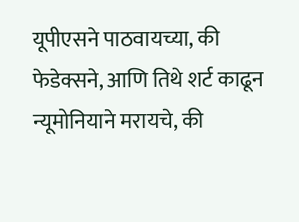यूपीएसने पाठवायच्या, की फेडेक्सने, आणि तिथे शर्ट काढून न्यूमोनियाने मरायचे, की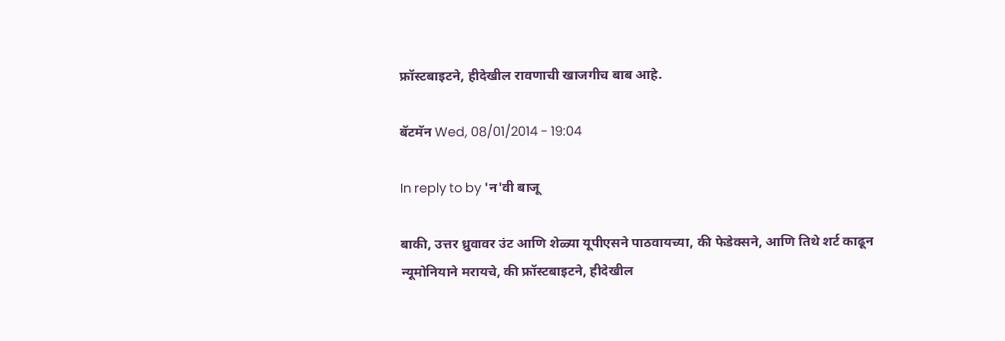फ्रॉस्टबाइटने, हीदेखील रावणाची खाजगीच बाब आहे.

बॅटमॅन Wed, 08/01/2014 - 19:04

In reply to by 'न'वी बाजू

बाकी, उत्तर ध्रुवावर उंट आणि शेळ्या यूपीएसने पाठवायच्या, की फेडेक्सने, आणि तिथे शर्ट काढून न्यूमोनियाने मरायचे, की फ्रॉस्टबाइटने, हीदेखील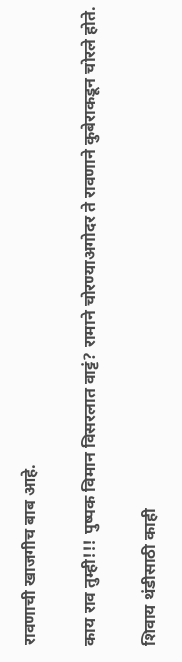रावणाची खाजगीच बाब आहे.

काय राव तुम्ही!!! पुष्पक विमान विसरलात वाट्टं? रामाने चोरण्याअगोदर ते रावणाने कुबेराकडून चोरले होते.

शिवाय थंडीसाठी काही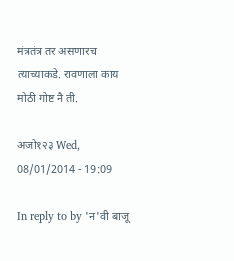मंत्रतंत्र तर असणारच त्याच्याकडे. रावणाला काय मोठी गोष्ट नै ती.

अजो१२३ Wed, 08/01/2014 - 19:09

In reply to by 'न'वी बाजू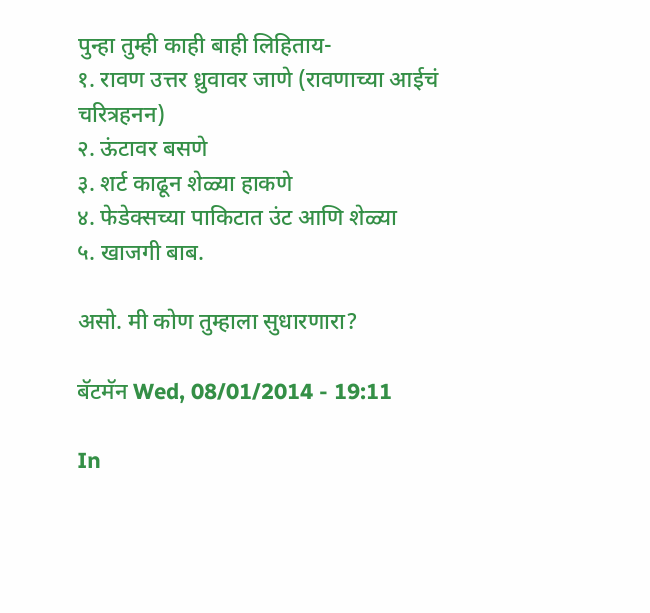पुन्हा तुम्ही काही बाही लिहिताय-
१. रावण उत्तर ध्रुवावर जाणे (रावणाच्या आईचं चरित्रहनन)
२. ऊंटावर बसणे
३. शर्ट काढून शेळ्या हाकणे
४. फेडेक्सच्या पाकिटात उंट आणि शेळ्या
५. खाजगी बाब.

असो. मी कोण तुम्हाला सुधारणारा?

बॅटमॅन Wed, 08/01/2014 - 19:11

In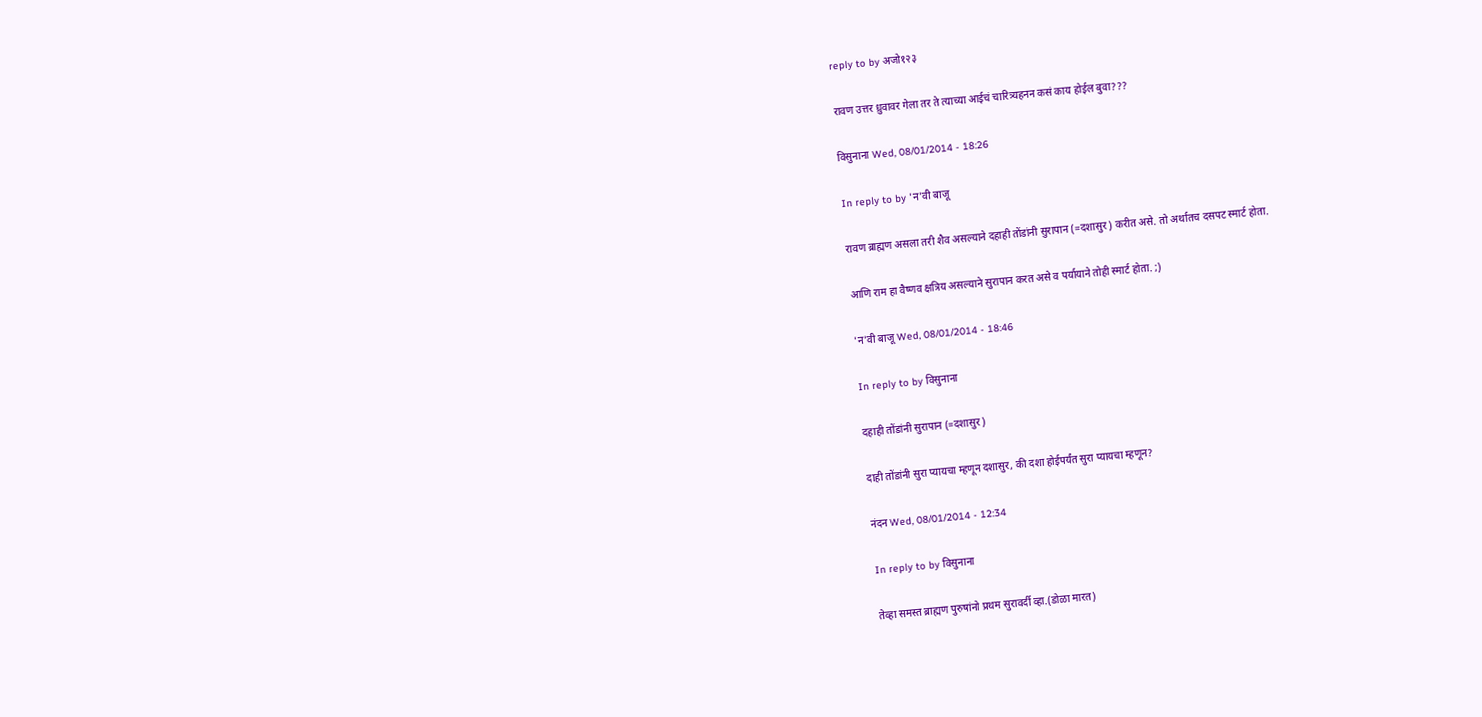reply to by अजो१२३

रावण उत्तर ध्रुवावर गेला तर ते त्याच्या आईचं चारित्र्यहनन कसं काय होईल बुवा???

विसुनाना Wed, 08/01/2014 - 18:26

In reply to by 'न'वी बाजू

रावण ब्राह्मण असला तरी शैव असल्याने दहाही तोंडांनी सुरापान (=दशासुर) करीत असे. तो अर्थातच दसपट स्मार्ट होता.

आणि राम हा वैष्णव क्षत्रिय असल्याने सुरापान करत असे व पर्यायाने तोही स्मार्ट होता. ;)

'न'वी बाजू Wed, 08/01/2014 - 18:46

In reply to by विसुनाना

दहाही तोंडांनी सुरापान (=दशासुर)

दाही तोंडांनी सुरा प्यायचा म्हणून दशासुर, की दशा होईपर्यंत सुरा प्यायचा म्हणून?

नंदन Wed, 08/01/2014 - 12:34

In reply to by विसुनाना

तेव्हा समस्त ब्राह्मण पुरुषांनो प्रथम सुरावर्दी व्हा.(डोळा मारत)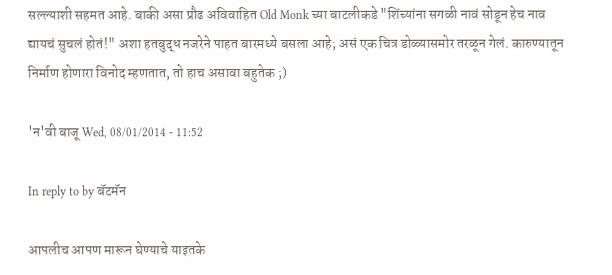सल्ल्याशी सहमत आहे. बाकी असा प्रौढ अविवाहित Old Monk च्या बाटलीकडे "शिंच्यांना सगळी नावं सोडून हेच नाव द्यायचं सुचलं होतं!" अशा हतबुद्ध नजरेने पाहत बारमध्ये बसला आहे; असं एक चित्र डोळ्यासमोर तरळून गेलं. कारुण्यातून निर्माण होणारा विनोद म्हणतात, तो हाच असावा बहुतेक ;)

'न'वी बाजू Wed, 08/01/2014 - 11:52

In reply to by बॅटमॅन

आपलीच आपण मारून घेण्याचे याइतके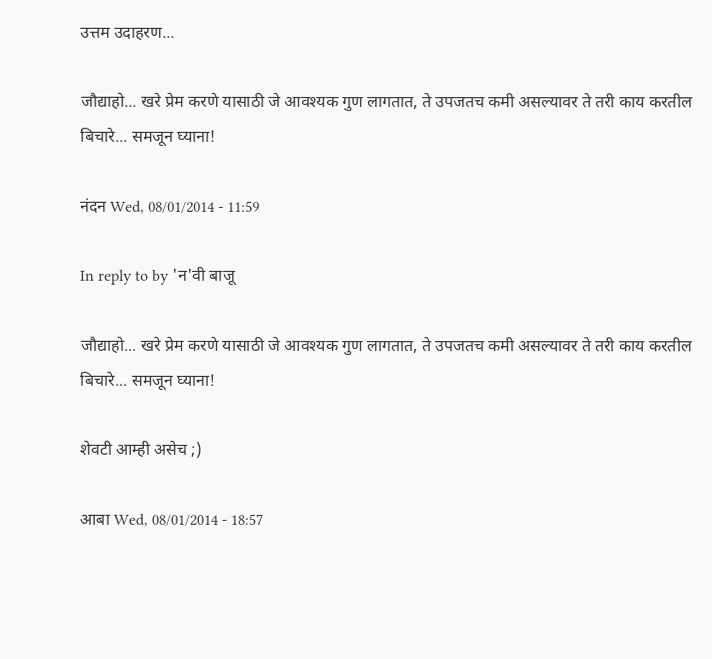उत्तम उदाहरण...

जौद्याहो... खरे प्रेम करणे यासाठी जे आवश्यक गुण लागतात, ते उपजतच कमी असल्यावर ते तरी काय करतील बिचारे... समजून घ्याना!

नंदन Wed, 08/01/2014 - 11:59

In reply to by 'न'वी बाजू

जौद्याहो... खरे प्रेम करणे यासाठी जे आवश्यक गुण लागतात, ते उपजतच कमी असल्यावर ते तरी काय करतील बिचारे... समजून घ्याना!

शेवटी आम्ही असेच ;)

आबा Wed, 08/01/2014 - 18:57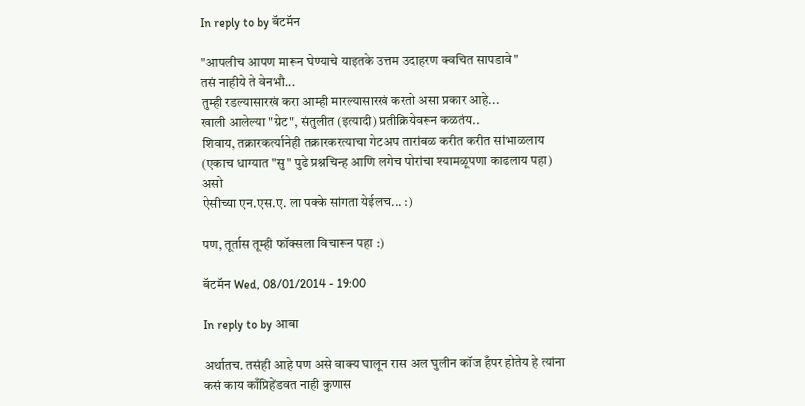In reply to by बॅटमॅन

"आपलीच आपण मारून घेण्याचे याइतके उत्तम उदाहरण क्वचित सापडावे"
तसं नाहीये ते वेनभौ...
तुम्ही रडल्यासारखं करा आम्ही मारल्यासारखं करतो असा प्रकार आहे...
खाली आलेल्या "ग्रेट", संतुलीत (इत्यादी) प्रतीक्रियेवरून कळतंय..
शिवाय, तक्रारकर्त्यानेही तक्रारकरत्याचा गेटअप तारांबळ करीत करीत सांभाळलाय (एकाच धाग्यात "सु" पुढे प्रश्नचिन्ह आणि लगेच पोरांचा श्यामळूपणा काढलाय पहा)
असो
ऐसीच्या एन.एस.ए. ला पक्के सांगता येईलच... :)

पण, तूर्तास तूम्ही फॉक्सला विचारून पहा :)

बॅटमॅन Wed, 08/01/2014 - 19:00

In reply to by आबा

अर्थातच. तसंही आहे पण असे वाक्य घालून रास अल घुलीन कॉज हँपर होतेय हे त्यांना कसं काय काँप्रिहेंडवत नाही कुणास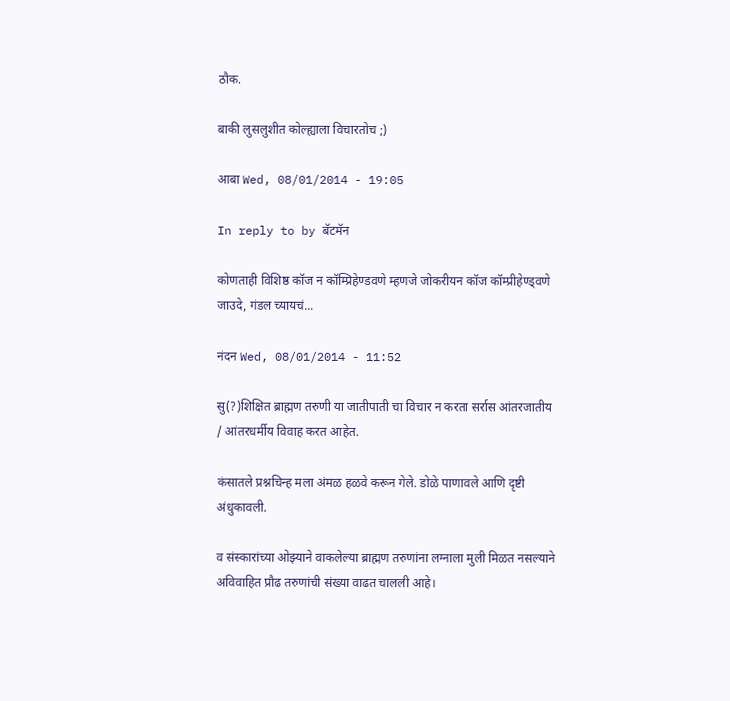ठौक.

बाकी लुसलुशीत कोल्ह्याला विचारतोच ;)

आबा Wed, 08/01/2014 - 19:05

In reply to by बॅटमॅन

कोणताही विशिष्ठ कॉज न कॉम्प्रिहेण्डवणे म्हणजे जोकरीयन कॉज कॉम्प्रीहेण्ड्वणे
जाउदे, गंडल च्यायचं...

नंदन Wed, 08/01/2014 - 11:52

सु(?)शिक्षित ब्राह्मण तरुणी या जातीपाती चा विचार न करता सर्रास आंतरजातीय / आंतरधर्मीय विवाह करत आहेत.

कंसातले प्रश्नचिन्ह मला अंमळ हळवे करून गेले. डोळे पाणावले आणि दृष्टी अंधुकावली.

व संस्कारांच्या ओझ्याने वाकलेल्या ब्राह्मण तरुणांना लग्नाला मुली मिळत नसल्याने अविवाहित प्रौढ तरुणांची संख्या वाढत चालली आहे।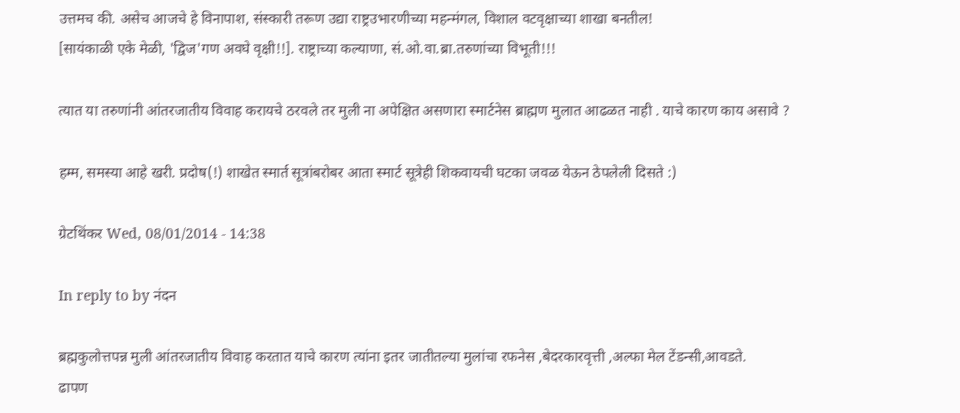उत्तमच की. असेच आजचे हे विनापाश, संस्कारी तरूण उद्या राष्ट्रउभारणीच्या महन्मंगल, विशाल वटवृक्षाच्या शाखा बनतील!
[सायंकाळी एके मेळी, 'द्विज'गण अवघे वृक्षी!!]. राष्ट्राच्या कल्याणा, सं.ओ.वा.ब्रा.तरुणांच्या विभूती!!!

त्यात या तरुणांनी आंतरजातीय विवाह करायचे ठरवले तर मुली ना अपेक्षित असणारा स्मार्टनेस ब्राह्मण मुलात आढळत नाही . याचे कारण काय असावे ?

हम्म, समस्या आहे खरी. प्रदोष(!) शाखेत स्मार्त सूत्रांबरोबर आता स्मार्ट सूत्रेही शिकवायची घटका जवळ येऊन ठेपलेली दिसते :)

ग्रेटथिंकर Wed, 08/01/2014 - 14:38

In reply to by नंदन

ब्रह्मकुलोत्तपन्न मुली आंतरजातीय विवाह करतात याचे कारण त्यांना इतर जातीतल्या मुलांचा रफनेस ,बेदरकारवृत्ती ,अल्फा मेल टेंडन्सी,आवडते.
ढापण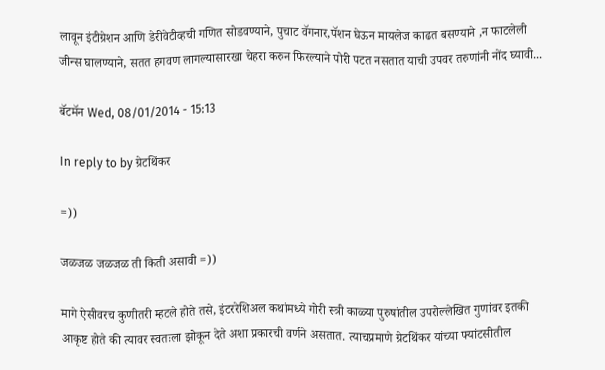लावून इंटीग्रेशन आणि डेरीवेटीव्हची गणित सोडवण्याने, पुचाट वॅगनार,पॅशन घेऊन मायलेज काढत बसण्याने ,न फाटलेली जीन्स घालण्याने, सतत हगवण लागल्यासारखा चेहरा करुन फिरल्याने पोरी पटत नसतात याची उपवर तरुणांनी नोंद घ्यावी...

बॅटमॅन Wed, 08/01/2014 - 15:13

In reply to by ग्रेटथिंकर

=))

जळजळ जळजळ ती किती असावी =))

मागे ऐसीवरच कुणीतरी म्हटले होते तसे, इंटररेशिअल कथांमध्ये गोरी स्त्री काळ्या पुरुषांतील उपरोल्लेखित गुणांवर इतकी आकृष्ट होते की त्यावर स्वतःला झोकून देते अशा प्रकारची वर्णने असतात. त्याचप्रमाणे ग्रेटथिंकर यांच्या फ्यांटसीतील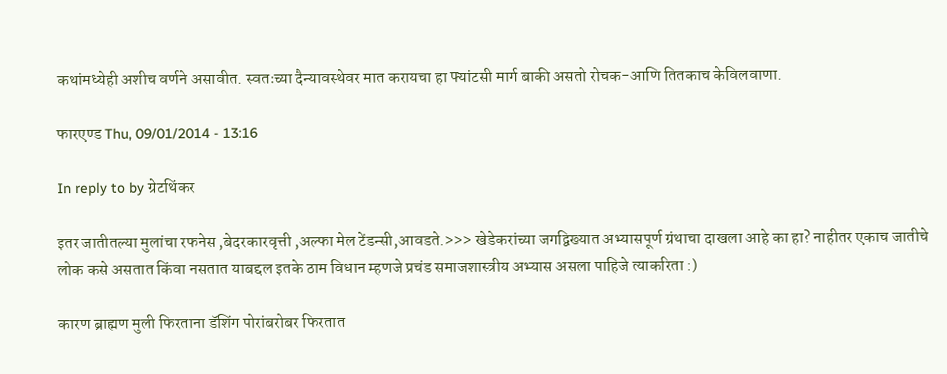कथांमध्येही अशीच वर्णने असावीत. स्वतःच्या दैन्यावस्थेवर मात करायचा हा फ्यांटसी मार्ग बाकी असतो रोचक-आणि तितकाच केविलवाणा.

फारएण्ड Thu, 09/01/2014 - 13:16

In reply to by ग्रेटथिंकर

इतर जातीतल्या मुलांचा रफनेस ,बेदरकारवृत्ती ,अल्फा मेल टेंडन्सी,आवडते.>>> खेडेकरांच्या जगद्विख्यात अभ्यासपूर्ण ग्रंथाचा दाखला आहे का हा? नाहीतर एकाच जातीचे लोक कसे असतात किंवा नसतात याबद्दल इतके ठाम विधान म्हणजे प्रचंड समाजशास्त्रीय अभ्यास असला पाहिजे त्याकरिता :)

कारण ब्राह्मण मुली फिरताना डॅशिंग पोरांबरोबर फिरतात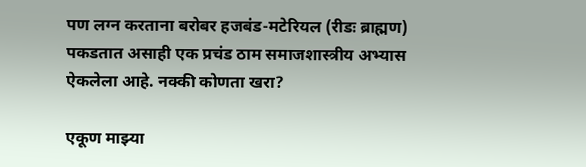पण लग्न करताना बरोबर हजबंड-मटेरियल (रीडः ब्राह्मण) पकडतात असाही एक प्रचंड ठाम समाजशास्त्रीय अभ्यास ऐकलेला आहे. नक्की कोणता खरा?

एकूण माझ्या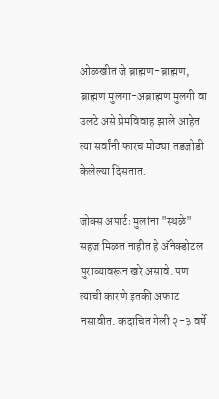ओळखीत जे ब्राह्मण-ब्राह्मण, ब्राह्मण मुलगा-अब्राह्मण मुलगी वा उलटे असे प्रेमविवाह झाले आहेत त्या सर्वांनी फारच मोठ्या तडजोडी केलेल्या दिसतात.

जोक्स अपार्टः मुलांना "स्थळे" सहज मिळत नाहीत हे अ‍ॅनेक्डोटल पुराव्यावरून खरे असावे. पण त्याची कारणे इतकी अफाट नसावीत. कदाचित गेली २-३ वर्षे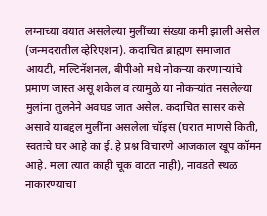लग्नाच्या वयात असलेल्या मुलींच्या संख्या कमी झाली असेल (जन्मदरातील व्हेरिएशन). कदाचित ब्राह्मण समाजात आयटी, मल्टिनॅशनल, बीपीओ मधे नोकर्‍या करणार्‍यांचे प्रमाण जास्त असू शकेल व त्यामुळे या नोकर्‍यांत नसलेल्या मुलांना तुलनेने अवघड जात असेल. कदाचित सासर कसे असावे याबद्दल मुलींना असलेला चॉइस (घरात माणसे किती, स्वतःचे घर आहे का ई. हे प्रश्न विचारणे आजकाल खूप कॉमन आहे. मला त्यात काही चूक वाटत नाही), नावडते स्थळ नाकारण्याचा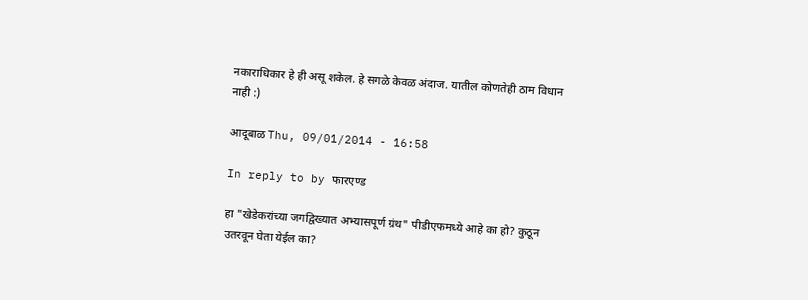नकाराधिकार हे ही असू शकेल. हे सगळे केवळ अंदाज. यातील कोणतेही ठाम विधान नाही :)

आदूबाळ Thu, 09/01/2014 - 16:58

In reply to by फारएण्ड

हा "खेडेकरांच्या जगद्विख्यात अभ्यासपूर्ण ग्रंथ" पीडीएफमध्ये आहे का हो? कुठून उतरवून घेता येईल का?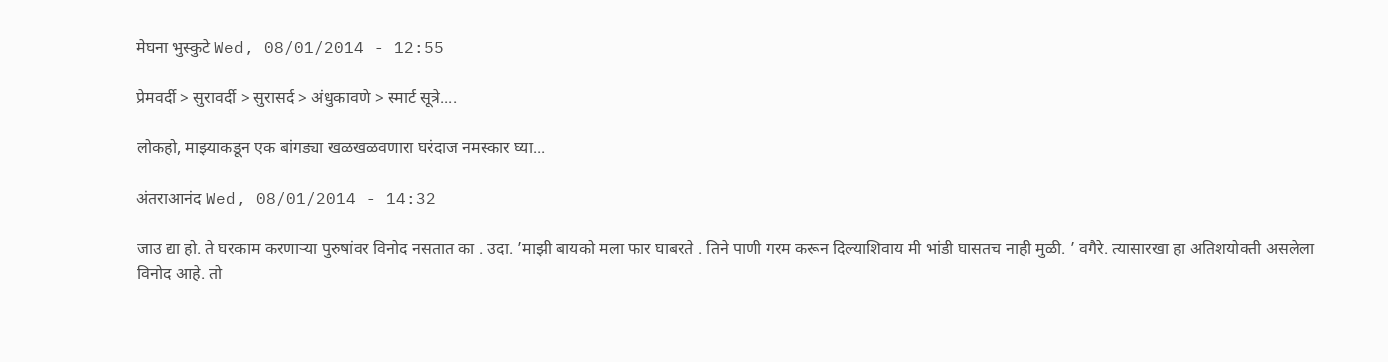मेघना भुस्कुटे Wed, 08/01/2014 - 12:55

प्रेमवर्दी > सुरावर्दी > सुरासर्द > अंधुकावणे > स्मार्ट सूत्रे....

लोकहो, माझ्याकडून एक बांगड्या खळखळवणारा घरंदाज नमस्कार घ्या...

अंतराआनंद Wed, 08/01/2014 - 14:32

जाउ द्या हो. ते घरकाम करणार्‍या पुरुषांवर विनोद नसतात का . उदा. ’माझी बायको मला फार घाबरते . तिने पाणी गरम करून दिल्याशिवाय मी भांडी घासतच नाही मुळी. ’ वगैरे. त्यासारखा हा अतिशयोक्ती असलेला विनोद आहे. तो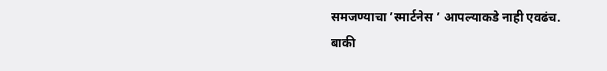समजण्याचा ’स्मार्टनेस ’ आपल्याकडे नाही एवढंच.
बाकी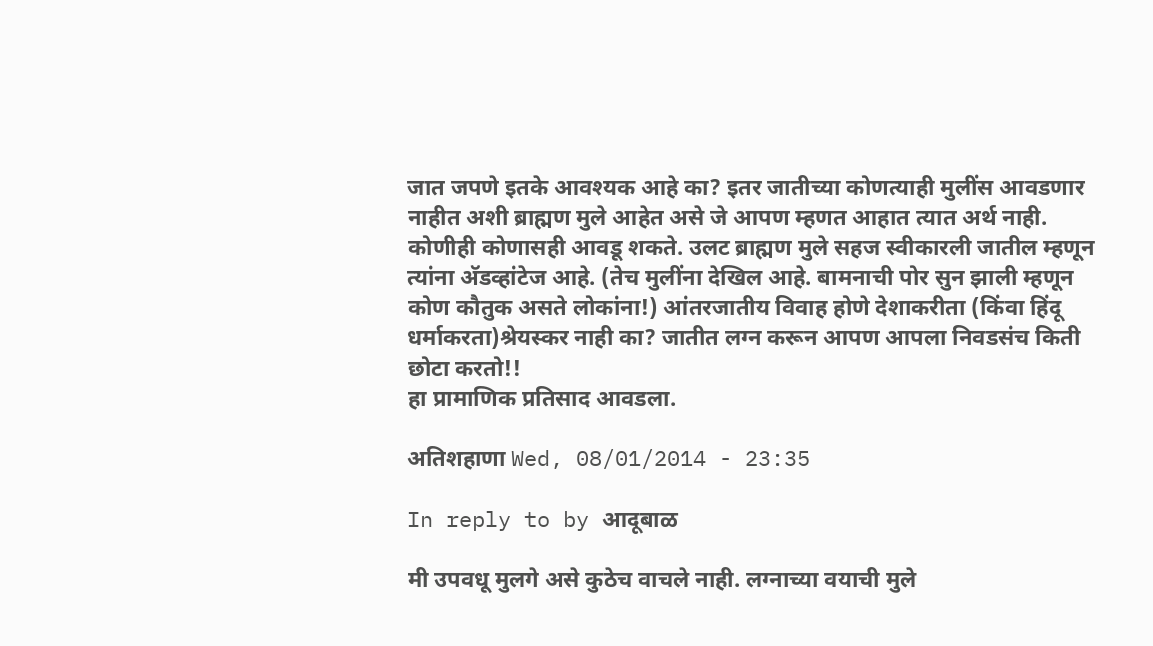जात जपणे इतके आवश्यक आहे का? इतर जातीच्या कोणत्याही मुलींस आवडणार नाहीत अशी ब्राह्मण मुले आहेत असे जे आपण म्हणत आहात त्यात अर्थ नाही. कोणीही कोणासही आवडू शकते. उलट ब्राह्मण मुले सहज स्वीकारली जातील म्हणून त्यांना अ‍ॅडव्हांटेज आहे. (तेच मुलींना देखिल आहे. बामनाची पोर सुन झाली म्हणून कोण कौतुक असते लोकांना!) आंतरजातीय विवाह होणे देशाकरीता (किंवा हिंदू धर्माकरता)श्रेयस्कर नाही का? जातीत लग्न करून आपण आपला निवडसंच किती छोटा करतो!!
हा प्रामाणिक प्रतिसाद आवडला.

अतिशहाणा Wed, 08/01/2014 - 23:35

In reply to by आदूबाळ

मी उपवधू मुलगे असे कुठेच वाचले नाही. लग्नाच्या वयाची मुले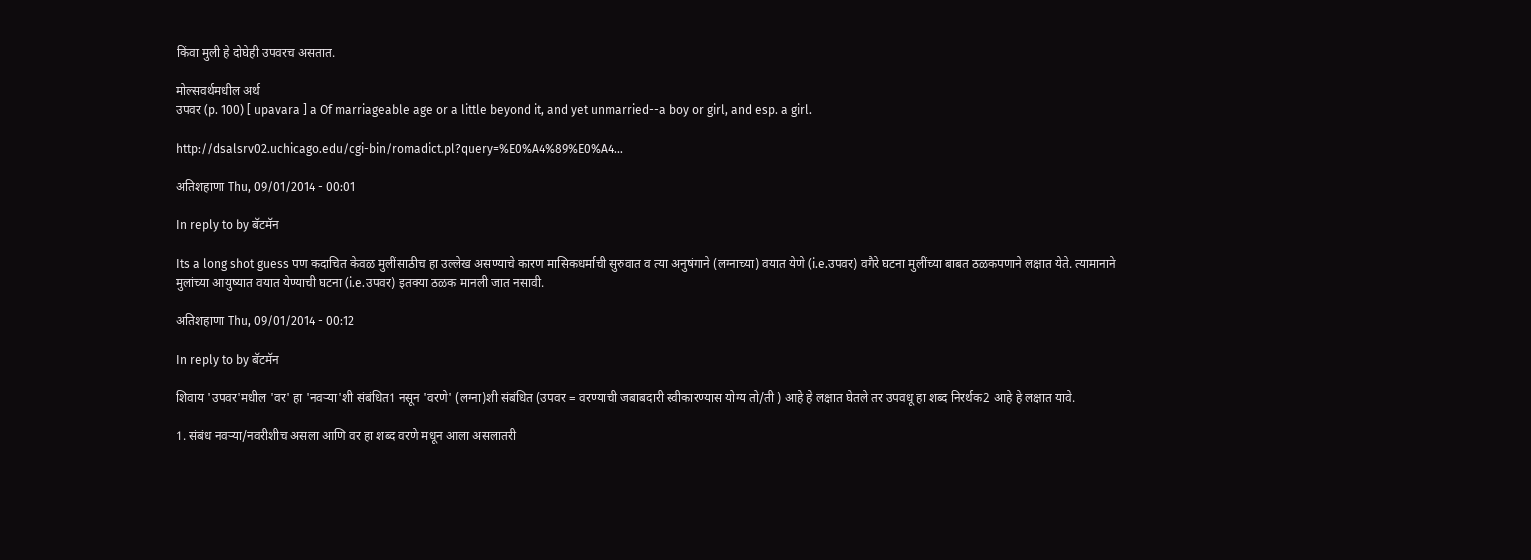किंवा मुली हे दोघेही उपवरच असतात.

मोल्सवर्थमधील अर्थ
उपवर (p. 100) [ upavara ] a Of marriageable age or a little beyond it, and yet unmarried--a boy or girl, and esp. a girl.

http://dsalsrv02.uchicago.edu/cgi-bin/romadict.pl?query=%E0%A4%89%E0%A4…

अतिशहाणा Thu, 09/01/2014 - 00:01

In reply to by बॅटमॅन

Its a long shot guess पण कदाचित केवळ मुलींसाठीच हा उल्लेख असण्याचे कारण मासिकधर्माची सुरुवात व त्या अनुषंगाने (लग्नाच्या) वयात येणे (i.e.उपवर) वगैरे घटना मुलींच्या बाबत ठळकपणाने लक्षात येते. त्यामानाने मुलांच्या आयुष्यात वयात येण्याची घटना (i.e.उपवर) इतक्या ठळक मानली जात नसावी.

अतिशहाणा Thu, 09/01/2014 - 00:12

In reply to by बॅटमॅन

शिवाय 'उपवर'मधील 'वर' हा 'नवऱ्या'शी संबंधित1 नसून 'वरणे' (लग्ना)शी संबंधित (उपवर = वरण्याची जबाबदारी स्वीकारण्यास योग्य तो/ती ) आहे हे लक्षात घेतले तर उपवधू हा शब्द निरर्थक2 आहे हे लक्षात यावे.

1. संबंध नवऱ्या/नवरीशीच असला आणि वर हा शब्द वरणे मधून आला असलातरी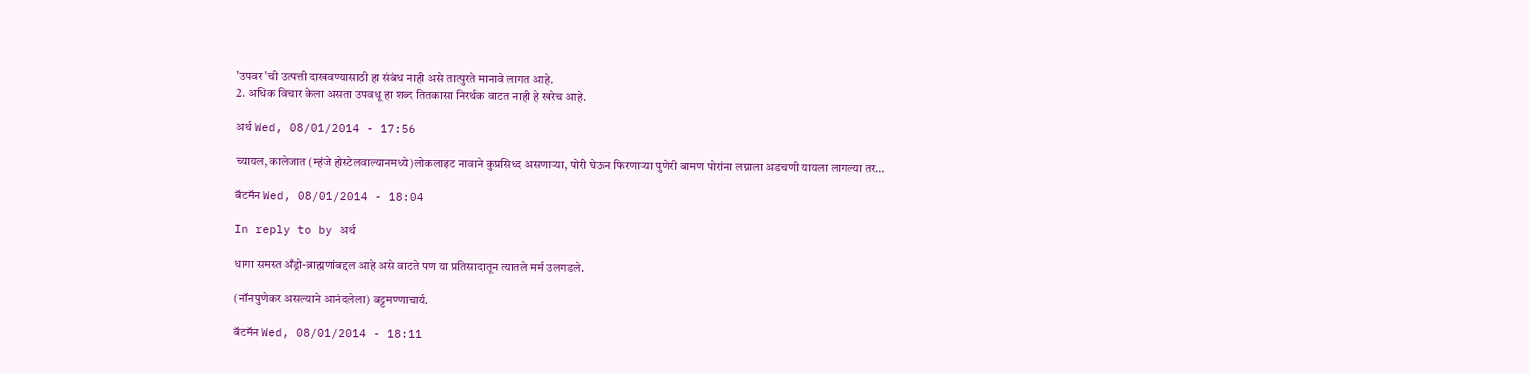'उपवर'ची उत्पत्ती दाखवण्यासाठी हा संबंध नाही असे तात्पुरते मानावे लागत आहे.
2. अधिक विचार केला असता उपवधू हा शब्द तितकासा निरर्थक वाटत नाही हे खरेच आहे.

अर्थ Wed, 08/01/2014 - 17:56

च्यायल, कालेजात (म्हंजे होस्टेलवाल्यानमध्ये)लोकलाइट नावाने कुप्रसिध्द असणाऱ्या, पोरी घेऊन फिरणाऱ्या पुणेरी बामण पोरांना लग्नाला अडचणी यायला लागल्या तर…

बॅटमॅन Wed, 08/01/2014 - 18:04

In reply to by अर्थ

धागा समस्त अँड्रो-ब्राह्मणांबद्दल आहे असे वाटते पण या प्रतिसादातून त्यातले मर्म उलगडले.

(नॉनपुणेकर असल्याने आनंदलेला) बट्टमण्णाचार्य.

बॅटमॅन Wed, 08/01/2014 - 18:11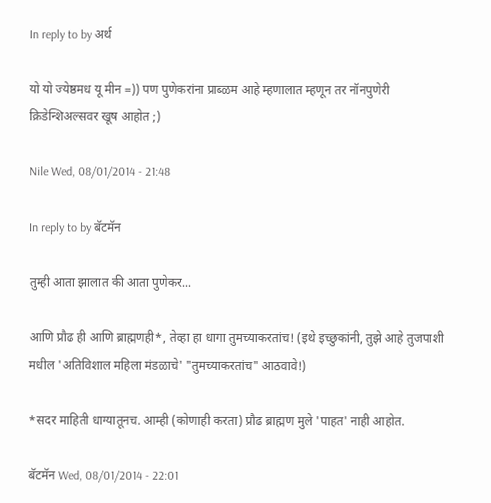In reply to by अर्थ

यो यो ज्येष्ठमध यू मीन =)) पण पुणेकरांना प्राब्ळम आहे म्हणालात म्हणून तर नॉनपुणेरी क्रिडेन्शिअल्सवर खूष आहोत ;)

Nile Wed, 08/01/2014 - 21:48

In reply to by बॅटमॅन

तुम्ही आता झालात की आता पुणेकर...

आणि प्रौढ ही आणि ब्राह्मणही*, तेव्हा हा धागा तुमच्याकरतांच! (इथे इच्छुकांनी, तुझे आहे तुजपाशी मधील 'अतिविशाल महिला मंडळाचे' "तुमच्याकरतांच" आठवावे!)

*सदर माहिती धाग्यातूनच. आम्ही (कोणाही करता) प्रौढ ब्राह्मण मुले 'पाहत' नाही आहोत.

बॅटमॅन Wed, 08/01/2014 - 22:01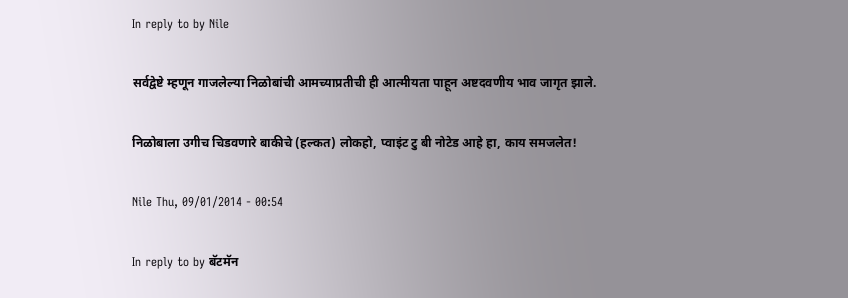In reply to by Nile

सर्वद्वेष्टे म्हणून गाजलेल्या निळोबांची आमच्याप्रतीची ही आत्मीयता पाहून अष्टदवणीय भाव जागृत झाले.

निळोबाला उगीच चिडवणारे बाकीचे (हल्कत) लोकहो, प्वाइंट टु बी नोटेड आहे हा, काय समजलेत!

Nile Thu, 09/01/2014 - 00:54

In reply to by बॅटमॅन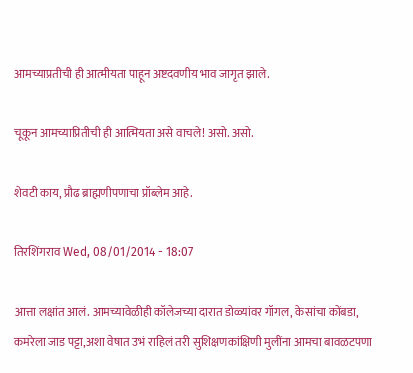आमच्याप्रतीची ही आत्मीयता पाहून अष्टदवणीय भाव जागृत झाले.

चूकून आमच्याप्रितीची ही आत्मियता असे वाचले! असो. असो.

शेवटी काय, प्रौढ ब्राह्मणीपणाचा प्रॉब्लेम आहे.

तिरशिंगराव Wed, 08/01/2014 - 18:07

आत्ता लक्षांत आलं. आमच्यावेळीही कॉलेजच्या दारात डोळ्यांवर गॉगल, केसांचा कोंबडा, कमरेला जाड पट्टा,अशा वेषात उभं राहिलं तरी सुशिक्षणकांक्षिणी मुलींना आमचा बावळटपणा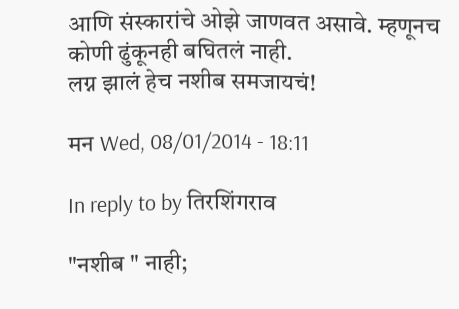आणि संस्कारांचे ओझे जाणवत असावे. म्हणूनच कोणी ढुंकूनही बघितलं नाही.
लग्न झालं हेच नशीब समजायचं!

मन Wed, 08/01/2014 - 18:11

In reply to by तिरशिंगराव

"नशीब " नाही;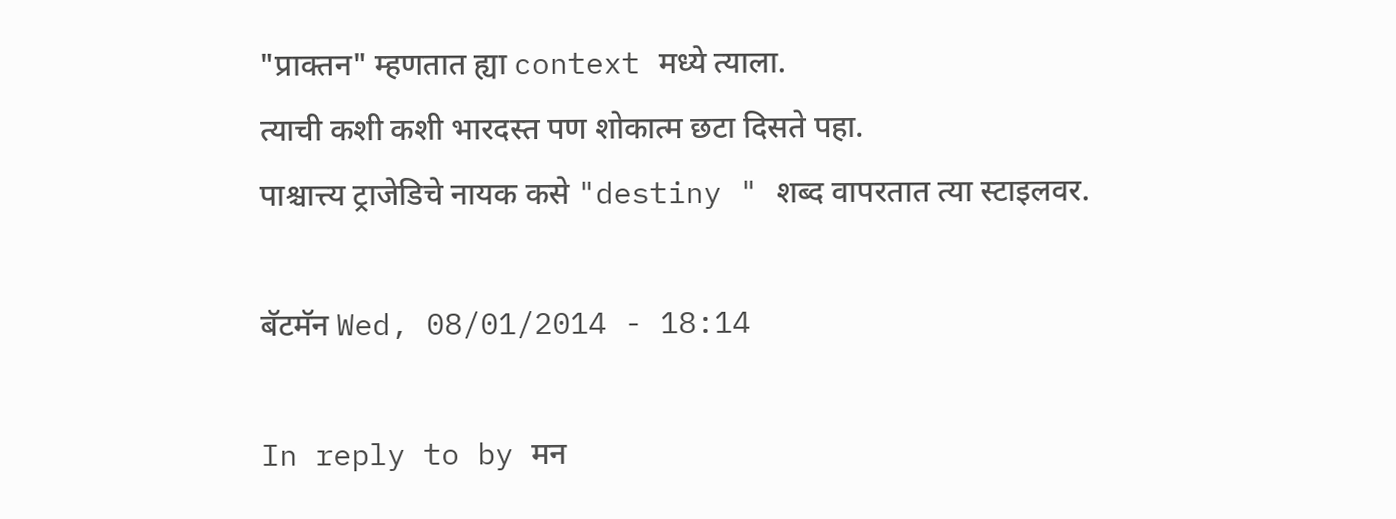"प्राक्तन" म्हणतात ह्या context मध्ये त्याला.
त्याची कशी कशी भारदस्त पण शोकात्म छटा दिसते पहा.
पाश्चात्त्य ट्राजेडिचे नायक कसे "destiny " शब्द वापरतात त्या स्टाइलवर.

बॅटमॅन Wed, 08/01/2014 - 18:14

In reply to by मन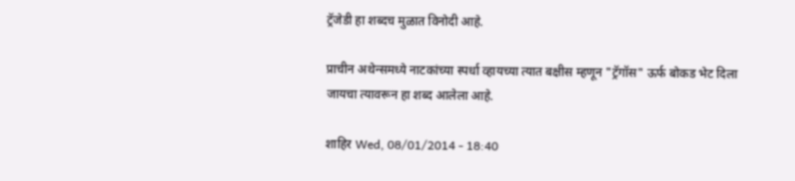ट्रॅजेडी हा शब्दच मुळात विनोदी आहे.

प्राचीन अथेन्समध्ये नाटकांच्या स्पर्धा व्हायच्या त्यात बक्षीस म्हणून "ट्रॅगॉस" ऊर्फ बोकड भेट दिला जायचा त्यावरून हा शब्द आलेला आहे.

शाहिर Wed, 08/01/2014 - 18:40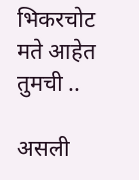भिकरचोट मते आहेत तुमची ..

असली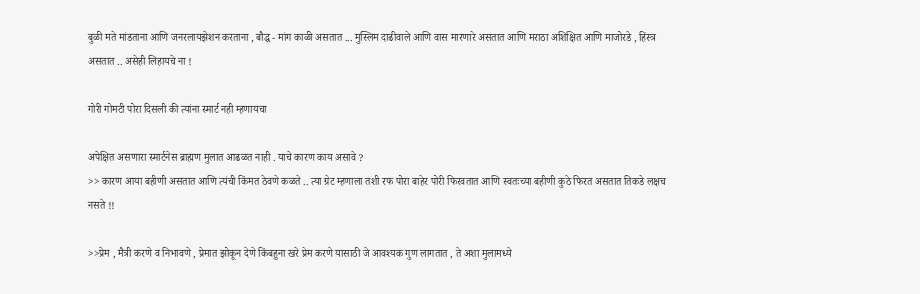बुळी मते मांडताना आणि जनरलायझेशन करताना , बौद्ध - मांग काळी असतात ... मुस्लिम दाढीवाले आणि वास मारणारे असतात आणि मराठा अशिक्षित आणि माजोरडे , हिंस्त्र असतात .. असेही लिहायचे ना !

गोरी गोमटी पोरा दिसली की त्यांना स्मार्ट नही म्हणायचा

अपेक्षित असणारा स्मार्टनेस ब्राह्मण मुलात आढळत नाही . याचे कारण काय असावे ?
>> कारण आया बहीणी असतात आणि त्यंची किंमत ठेवणे कळते .. त्या ग्रेट म्हणाला तशी रफ पोरा बाहेर पोरी फिरवतात आणि स्वतःच्या बहीणी कुठे फिरत असतात तिकडे लक्षच नसते !!

>>प्रेम , मैत्री करणे व निभावणे , प्रेमात झोकून देणे किंबहुना खरे प्रेम करणे यासाठी जे आवश्यक गुण लागतात , ते अशा मुलामध्ये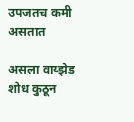उपजतच कमी असतात

असला वाय्झेड शोध कुठून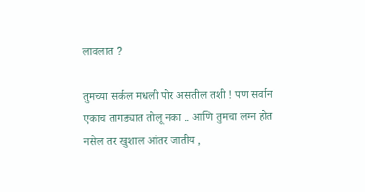लावलात ?

तुमच्या सर्कल मधली पोर असतील तशी ! पण सर्वान एकाच तागड्यात तोलू नका .. आणि तुमचा लग्न होत नसेल तर खुशाल आंतर जातीय ,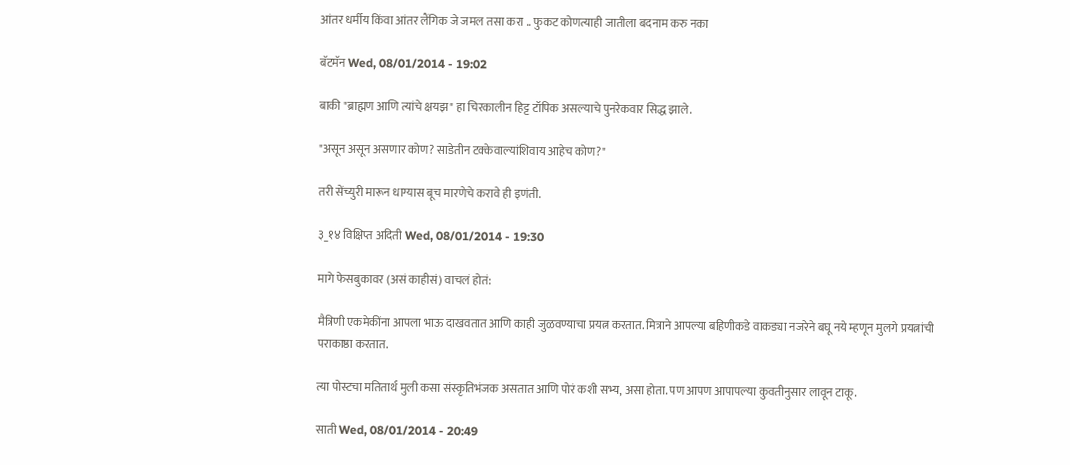आंतर धर्मीय किंवा आंतर लैंगिक जे जमल तसा करा .. फुकट कोणत्याही जातीला बदनाम करु नका

बॅटमॅन Wed, 08/01/2014 - 19:02

बाकी "ब्राह्मण आणि त्यांचे क्षयझ" हा चिरकालीन हिट्ट टॉपिक असल्याचे पुनरेकवार सिद्ध झाले.

"असून असून असणार कोण? साडेतीन टक्केवाल्यांशिवाय आहेच कोण?"

तरी सेंच्युरी मारून धाग्यास बूच मारणेचे करावे ही इणंती.

३_१४ विक्षिप्त अदिती Wed, 08/01/2014 - 19:30

मागे फेसबुकावर (असं काहीसं) वाचलं होतं:

मैत्रिणी एकमेकींना आपला भाऊ दाखवतात आणि काही जुळवण्याचा प्रयत्न करतात. मित्राने आपल्या बहिणीकडे वाकड्या नजरेने बघू नये म्हणून मुलगे प्रयत्नांची पराकाष्ठा करतात.

त्या पोस्टचा मतितार्थ मुली कसा संस्कृतिभंजक असतात आणि पोरं कशी सभ्य, असा होता. पण आपण आपापल्या कुवतीनुसार लावून टाकू.

साती Wed, 08/01/2014 - 20:49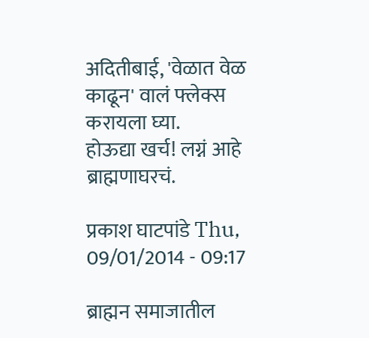अदितीबाई, 'वेळात वेळ काढून' वालं फ्लेक्स करायला घ्या.
होऊद्या खर्च! लग्नं आहे ब्राह्मणाघरचं.

प्रकाश घाटपांडे Thu, 09/01/2014 - 09:17

ब्राह्मन समाजातील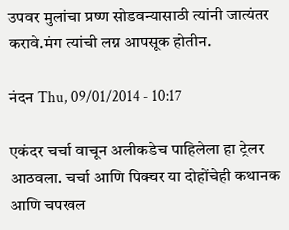उपवर मुलांचा प्रष्ण सोडवन्यासाठी त्यांनी जात्यंतर करावे.मंग त्यांची लग्न आपसूक होतीन.

नंदन Thu, 09/01/2014 - 10:17

एकंदर चर्चा वाचून अलीकडेच पाहिलेला हा ट्रेलर आठवला. चर्चा आणि पिक्चर या दोहोंचेही कथानक आणि चपखल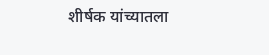शीर्षक यांच्यातला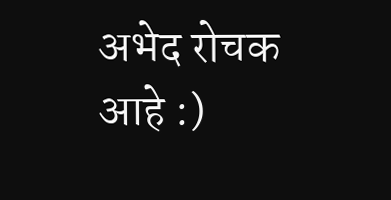अभेद रोचक आहे :)